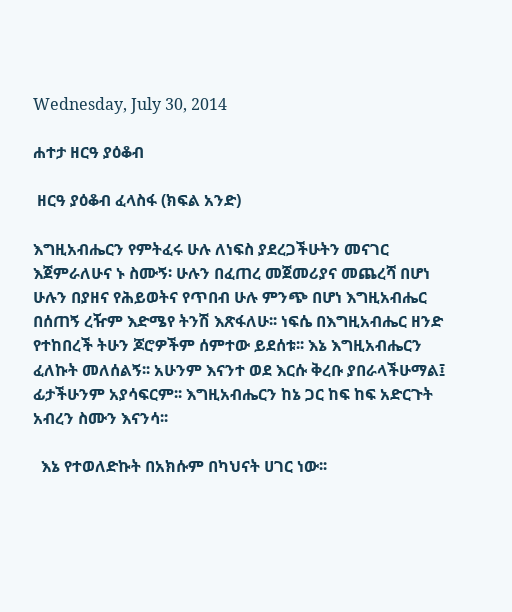Wednesday, July 30, 2014

ሐተታ ዘርዓ ያዕቆብ

 ዘርዓ ያዕቆብ ፈላስፋ (ክፍል አንድ)

እግዚአብሔርን የምትፈሩ ሁሉ ለነፍስ ያደረጋችሁትን መናገር እጀምራለሁና ኑ ስሙኝ፡ ሁሉን በፈጠረ መጀመሪያና መጨረሻ በሆነ ሁሉን በያዘና የሕይወትና የጥበብ ሁሉ ምንጭ በሆነ እግዚአብሔር በሰጠኝ ረዥም እድሜየ ትንሽ እጽፋለሁ፡፡ ነፍሴ በእግዚአብሔር ዘንድ የተከበረች ትሁን ጆሮዎችም ሰምተው ይደሰቱ፡፡ እኔ እግዚአብሔርን ፈለኩት መለሰልኝ፡፡ አሁንም እናንተ ወደ እርሱ ቅረቡ ያበራላችሁማል፤ ፊታችሁንም አያሳፍርም፡፡ እግዚአብሔርን ከኔ ጋር ከፍ ከፍ አድርጉት አብረን ስሙን እናንሳ፡፡

  እኔ የተወለድኩት በአክሱም በካህናት ሀገር ነው፡፡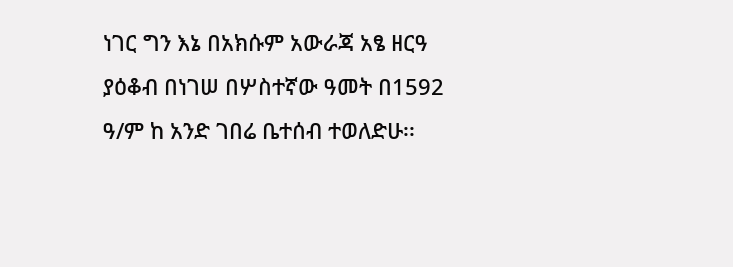ነገር ግን እኔ በአክሱም አውራጃ አፄ ዘርዓ ያዕቆብ በነገሠ በሦስተኛው ዓመት በ1592 ዓ/ም ከ አንድ ገበሬ ቤተሰብ ተወለድሁ፡፡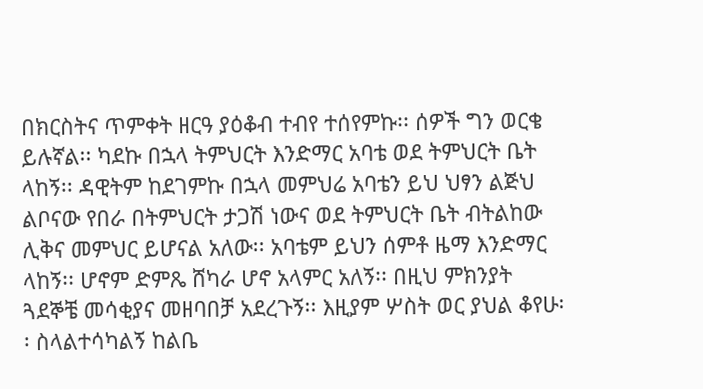በክርስትና ጥምቀት ዘርዓ ያዕቆብ ተብየ ተሰየምኩ፡፡ ሰዎች ግን ወርቄ ይሉኛል፡፡ ካደኩ በኋላ ትምህርት እንድማር አባቴ ወደ ትምህርት ቤት ላከኝ፡፡ ዳዊትም ከደገምኩ በኋላ መምህሬ አባቴን ይህ ህፃን ልጅህ ልቦናው የበራ በትምህርት ታጋሽ ነውና ወደ ትምህርት ቤት ብትልከው ሊቅና መምህር ይሆናል አለው፡፡ አባቴም ይህን ሰምቶ ዜማ እንድማር ላከኝ፡፡ ሆኖም ድምጼ ሸካራ ሆኖ አላምር አለኝ፡፡ በዚህ ምክንያት ጓደኞቼ መሳቂያና መዘባበቻ አደረጉኝ፡፡ እዚያም ሦስት ወር ያህል ቆየሁ፡፡ ስላልተሳካልኝ ከልቤ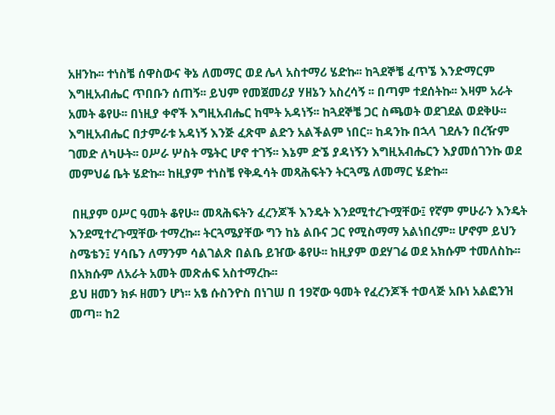አዘንኩ፡፡ ተነስቼ ሰዋስውና ቅኔ ለመማር ወደ ሌላ አስተማሪ ሄድኩ፡፡ ከጓደኞቼ ፈጥኜ እንድማርም እግዚአብሔር ጥበቡን ሰጠኝ፡፡ ይህም የመጀመሪያ ሃዘኔን አስረሳኝ ፡፡ በጣም ተደሰትኩ፡፡ እዛም አራት አመት ቆየሁ፡፡ በነዚያ ቀኖች እግዚአብሔር ከሞት አዳነኝ፡፡ ከጓደኞቼ ጋር ስጫወት ወደገደል ወደቅሁ፡፡ እግዚአብሔር በታምራቱ አዳነኝ እንጅ ፈጽሞ ልድን አልችልም ነበር፡፡ ከዳንኩ በኋላ ገደሉን በረዥም ገመድ ለካሁት፡፡ ዐሥራ ሦስት ሜትር ሆኖ ተገኝ፡፡ እኔም ድኜ ያዳነኝን እግዚአብሔርን እያመሰገንኩ ወደ መምህሬ ቤት ሄድኩ፡፡ ከዚያም ተነስቼ የቅዱሳት መጻሕፍትን ትርጓሜ ለመማር ሄድኩ፡፡

 በዚያም ዐሥር ዓመት ቆየሁ፡፡ መጻሕፍትን ፈረንጆች እንዴት እንደሚተረጉሟቸው፤ የኛም ምሁራን እንዴት እንደሚተረጉሟቸው ተማረኩ፡፡ ትርጓሜያቸው ግን ከኔ ልቡና ጋር የሚስማማ አልነበረም፡፡ ሆኖም ይህን ስሜቴን፤ ሃሳቤን ለማንም ሳልገልጽ በልቤ ይዠው ቆየሁ፡፡ ከዚያም ወደሃገሬ ወደ አክሱም ተመለስኩ፡፡ በአክሱም ለአራት አመት መጽሐፍ አስተማረኩ፡፡
ይህ ዘመን ክፉ ዘመን ሆነ፡፡ አፄ ሱስንዮስ በነገሠ በ 19ኛው ዓመት የፈረንጆች ተወላጅ አቡነ አልፎንዝ መጣ፡፡ ከ2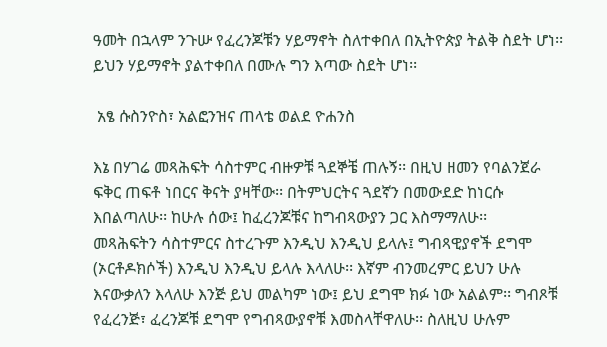ዓመት በኋላም ንጉሡ የፈረንጆቹን ሃይማኖት ስለተቀበለ በኢትዮጵያ ትልቅ ስደት ሆነ፡፡ ይህን ሃይማኖት ያልተቀበለ በሙሉ ግን እጣው ስደት ሆነ፡፡

 አፄ ሱስንዮስ፣ አልፎንዝና ጠላቴ ወልደ ዮሐንስ

እኔ በሃገሬ መጻሕፍት ሳስተምር ብዙዎቹ ጓደኞቼ ጠሉኝ፡፡ በዚህ ዘመን የባልንጀራ ፍቅር ጠፍቶ ነበርና ቅናት ያዛቸው፡፡ በትምህርትና ጓደኛን በመውደድ ከነርሱ እበልጣለሁ፡፡ ከሁሉ ሰው፤ ከፈረንጆቹና ከግብጻውያን ጋር እስማማለሁ፡፡
መጻሕፍትን ሳስተምርና ስተረጉም እንዲህ እንዲህ ይላሉ፤ ግብጻዊያኖች ደግሞ (ኦርቶዶክሶች) እንዲህ እንዲህ ይላሉ እላለሁ፡፡ እኛም ብንመረምር ይህን ሁሉ እናውቃለን እላለሁ እንጅ ይህ መልካም ነው፤ ይህ ደግሞ ክፉ ነው አልልም፡፡ ግብጾቹ የፈረንጅ፣ ፈረንጆቹ ደግሞ የግብጻውያኖቹ እመስላቸዋለሁ፡፡ ስለዚህ ሁሉም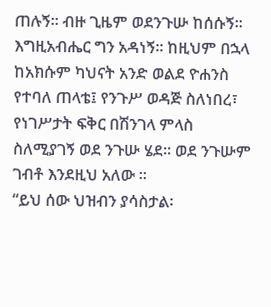ጠሉኝ፡፡ ብዙ ጊዜም ወደንጉሡ ከሰሱኝ፡፡ እግዚአብሔር ግን አዳነኝ፡፡ ከዚህም በኋላ ከአክሱም ካህናት አንድ ወልደ ዮሐንስ የተባለ ጠላቴ፤ የንጉሥ ወዳጅ ስለነበረ፣ የነገሥታት ፍቅር በሽንገላ ምላስ ስለሚያገኝ ወደ ንጉሡ ሄደ፡፡ ወደ ንጉሡም ገብቶ እንደዚህ አለው ፡፡
“ይህ ሰው ህዝብን ያሳስታል፡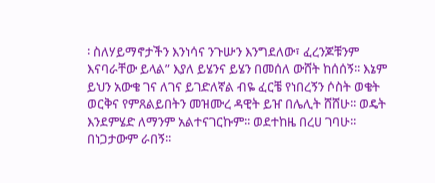፡ ስለሃይማኖታችን እንነሳና ንጉሡን እንግደለው፣ ፈረንጆቹንም እናባራቸው ይላል” እያለ ይሄንና ይሄን በመሰለ ውሸት ከሰሰኝ፡፡ እኔም ይህን አውቄ ገና ለገና ይገድለኛል ብዬ ፈርቼ የነበረኝን ሶስት ወቄት ወርቅና የምጸልይበትን መዝሙረ ዳዊት ይዠ በሌሊት ሸሸሁ፡፡ ወዴት እንደምሄድ ለማንም አልተናገርኩም፡፡ ወደተከዜ በረሀ ገባሁ፡፡ በነጋታውም ራበኝ፡፡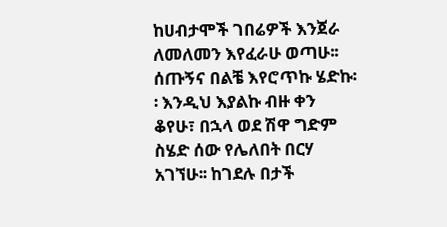ከሀብታሞች ገበሬዎች እንጀራ ለመለመን እየፈራሁ ወጣሁ፡፡ ሰጡኝና በልቼ እየሮጥኩ ሄድኩ፡፡ እንዲህ እያልኩ ብዙ ቀን ቆየሁ፣ በኋላ ወደ ሽዋ ግድም ስሄድ ሰው የሌለበት በርሃ አገኘሁ፡፡ ከገደሉ በታች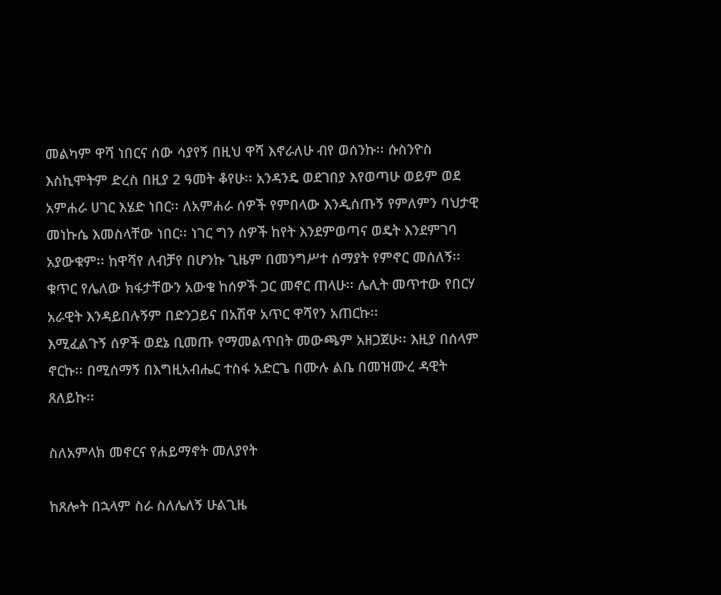መልካም ዋሻ ነበርና ሰው ሳያየኝ በዚህ ዋሻ እኖራለሁ ብየ ወሰንኩ፡፡ ሱስንዮስ እስኪሞትም ድረስ በዚያ 2 ዓመት ቆየሁ፡፡ አንዳንዴ ወደገበያ እየወጣሁ ወይም ወደ አምሐራ ሀገር እሄድ ነበር፡፡ ለአምሐራ ሰዎች የምበላው እንዲሰጡኝ የምለምን ባህታዊ መነኩሴ እመስላቸው ነበር፡፡ ነገር ግን ሰዎች ከየት እንደምወጣና ወዴት እንደምገባ አያውቁም፡፡ ከዋሻየ ለብቻየ በሆንኩ ጊዜም በመንግሥተ ሰማያት የምኖር መሰለኝ፡፡ ቁጥር የሌለው ክፋታቸውን አውቄ ከሰዎች ጋር መኖር ጠላሁ፡፡ ሌሊት መጥተው የበርሃ አራዊት እንዳይበሉኝም በድንጋይና በአሽዋ አጥር ዋሻየን አጠርኩ፡፡
እሚፈልጉኝ ሰዎች ወደኔ ቢመጡ የማመልጥበት መውጫም አዘጋጀሁ፡፡ እዚያ በሰላም ኖርኩ፡፡ በሚሰማኝ በእግዚአብሔር ተስፋ አድርጌ በሙሉ ልቤ በመዝሙረ ዳዊት ጸለይኩ፡፡

ስለአምላክ መኖርና የሐይማኖት መለያየት

ከጸሎት በኋላም ስራ ስለሌለኝ ሁልጊዜ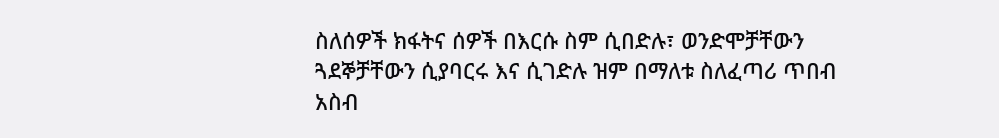ስለሰዎች ክፋትና ሰዎች በእርሱ ስም ሲበድሉ፣ ወንድሞቻቸውን ጓደኞቻቸውን ሲያባርሩ እና ሲገድሉ ዝም በማለቱ ስለፈጣሪ ጥበብ አስብ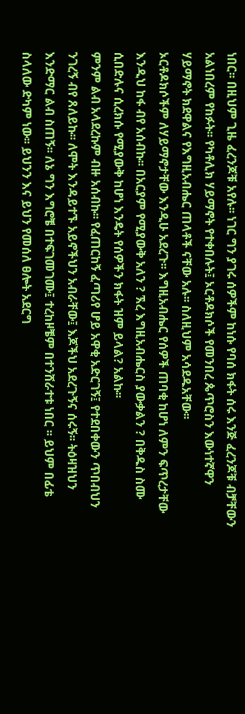ነበር፡፡ በዚህም ጊዜ ፈረንጆቹ አየሉ፡፡ ነገር ግን ያገሩ ሰዎችም ከነሱ የባሰ ክፋት ሰሩ እንጅ ፈረንጆቹ ብቻቸውን አልነበረም የከፉት፡፡ የካቶሊክ ሃይማኖት የተቀበሉት፤ ኦርቶዶክሶች የመንበረ ጴጥሮስን እውነተኛዋን ሃይማኖት ክደዋልና የእግዚአብሔር ጠላቶች ናቸው አሉ፡፡ ስለዚህም አሳደዱአቸው፡፡
ኦርቶዶክሶችም ለሃይማኖታቸው እንዲሁ አደረጉ፡፡ እግዚአብሔር የሰዎች ጠባቂ ከሆነ ለምን ፍጥረታቸው እንዲህ ከፋ ብየ አሰብኩ፡፡ በአርያም የሚያውቅ አለን ? ኧረ እግዚአብሔርስ ያውቃልን ? በቅዱስ ስሙ ሲበድሉና ሲረክሱ የሚያውቅ ከሆነ እንዴት የሰዎችን ክፋት ዝም ይላል? አልኩ፡፡
ምንም ልብ አላደረኩም ብዙ አሰብኩ፡፡ የፈጠርከኝ ፈጣሪየ ሆይ አዋቂ አድርገኝ፤ የተደበቀውን ጥበብህን ንገረኝ ብየ ጸለይኩ፡፡ ለሞት እንዳይተኙ አይኖችህን አብራቸው፤ እጆችህ አደረጉኝና ሰሩኝ፡፡ ትዕዛዝህን እንድማር ልብ ስጠኝ፡፡ ለኔ ግን እግሮቼ በተፍገመገሙ፤ ተረከዞቼም በተንሸራተቱ ነበር ፡፡ ይህም በፊቴ ስላለው ድካም ነው፡፡ ይህንን እና ይህን የመሰለ ፀሎት አደርግ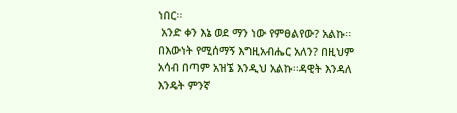ነበር፡፡
 አንድ ቀን እኔ ወደ ማን ነው የምፀልየው? አልኩ፡፡ በእውነት የሚሰማኝ እግዚአብሔር አለን? በዚህም አሳብ በጣም አዝኜ እንዲህ አልኩ፡፡ዳዊት እንዳለ እንዴት ምንኛ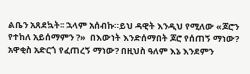ልቤን አጸደኳት፡፡ ኋላም አሰብኩ።ይህ ዳዊት እንዲህ የሚለው «ጆሮን የተከለ አይሰማምን ?»  በእውነት እንድሰማበት ጆሮ የሰጠኝ ማነው? አዋቂስ አድርጎ የፈጠረኝ ማነው? በዚህስ ዓለም እኔ እንደምን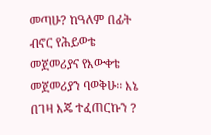መጣሁ? ከዓለም በፊት ብኖር የሕይወቴ መጀመሪያና የእውቀቴ መጀመሪያን ባወቅሁ፡፡ እኔ በገዛ እጄ ተፈጠርኩን ?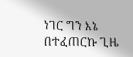ነገር ግን እኔ በተፈጠርኩ ጊዜ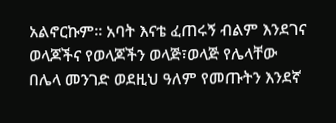አልኖርኩም፡፡ አባት እናቴ ፈጠሩኝ ብልም እንደገና ወላጆችና የወላጆችን ወላጅ፣ወላጅ የሌላቸው በሌላ መንገድ ወደዚህ ዓለም የመጡትን እንደኛ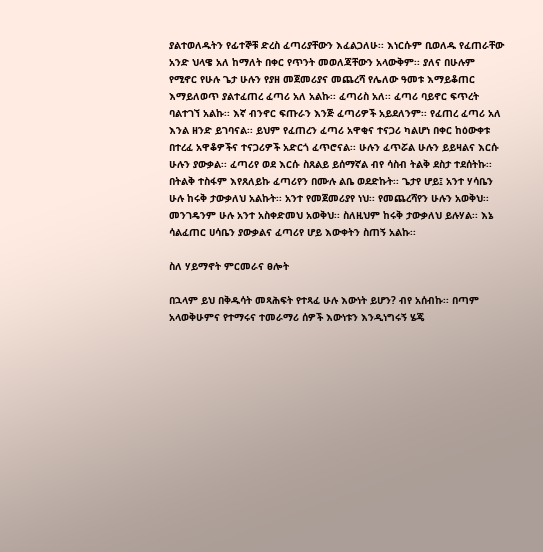ያልተወለዱትን የፊተኞቹ ድረስ ፈጣሪያቸውን እፈልጋለሁ፡፡ እነርሱም ቢወለዱ የፈጠራቸው አንድ ህላዌ አለ ከማለት በቀር የጥንት መወለጃቸውን አላውቅም፡፡ ያለና በሁሉም የሚኖር የሁሉ ጌታ ሁሉን የያዘ መጀመሪያና መጨረሻ የሌለው ዓመቱ እማይቆጠር እማይለወጥ ያልተፈጠረ ፈጣሪ አለ አልኩ፡፡ ፈጣሪስ አለ፡፡ ፈጣሪ ባይኖር ፍጥረት ባልተገኘ አልኩ፡፡ እኛ ብንኖር ፍጡራን እንጅ ፈጣሪዎች አይደለንም፡፡ የፈጠረ ፈጣሪ አለ እንል ዘንድ ይገባናል፡፡ ይህም የፈጠረን ፈጣሪ አዋቂና ተናጋሪ ካልሆነ በቀር ከዕውቀቱ በተረፈ አዋቆዎችና ተናጋሪዎች አድርጎ ፈጥሮናል፡፡ ሁሉን ፈጥሯል ሁሉን ይይዛልና እርሱ ሁሉን ያውቃል፡፡ ፈጣሪየ ወደ እርሱ ስጸልይ ይሰማኛል ብየ ሳስብ ትልቅ ደስታ ተደሰትኩ፡፡ በትልቅ ተስፋም እየጸለይኩ ፈጣሪየን በሙሉ ልቤ ወደድኩት፡፡ ጌታየ ሆይ፤ አንተ ሃሳቤን ሁሉ ከሩቅ ታውቃለህ አልኩት፡፡ አንተ የመጀመሪያየ ነህ፡፡ የመጨረሻየን ሁሉን አወቅህ፡፡ መንገዴንም ሁሉ አንተ አስቀድመህ አወቅህ፡፡ ስለዚህም ከሩቅ ታውቃለህ ይሉሃል፡፡ እኔ ሳልፈጠር ሀሳቤን ያውቃልና ፈጣሪየ ሆይ እውቀትን ስጠኝ አልኩ፡፡

ስለ ሃይማኖት ምርመራና ፀሎት

በኋላም ይህ በቅዱሳት መጻሕፍት የተጻፈ ሁሉ እውነት ይሆን? ብየ አሰብኩ፡፡ በጣም አላወቅሁምና የተማሩና ተመራማሪ ሰዎች እውነቱን እንዲነግሩኝ ሄጄ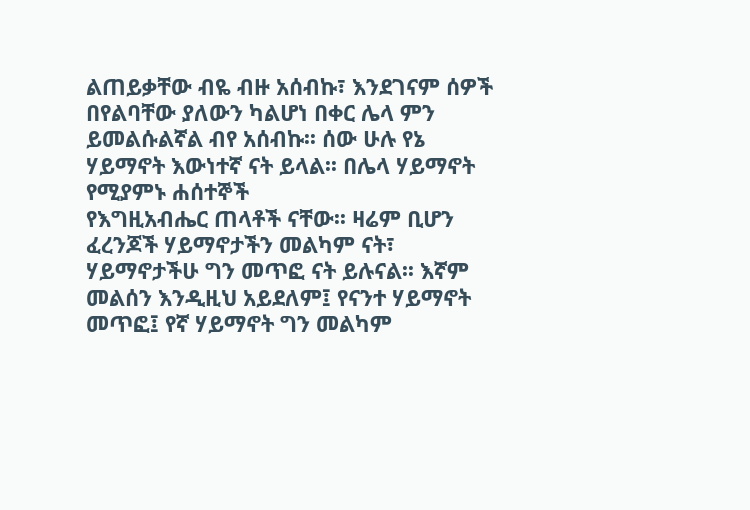ልጠይቃቸው ብዬ ብዙ አሰብኩ፣ እንደገናም ሰዎች በየልባቸው ያለውን ካልሆነ በቀር ሌላ ምን ይመልሱልኛል ብየ አሰብኩ፡፡ ሰው ሁሉ የኔ ሃይማኖት እውነተኛ ናት ይላል፡፡ በሌላ ሃይማኖት የሚያምኑ ሐሰተኞች
የእግዚአብሔር ጠላቶች ናቸው፡፡ ዛሬም ቢሆን ፈረንጆች ሃይማኖታችን መልካም ናት፣ ሃይማኖታችሁ ግን መጥፎ ናት ይሉናል፡፡ እኛም መልሰን እንዲዚህ አይደለም፤ የናንተ ሃይማኖት መጥፎ፤ የኛ ሃይማኖት ግን መልካም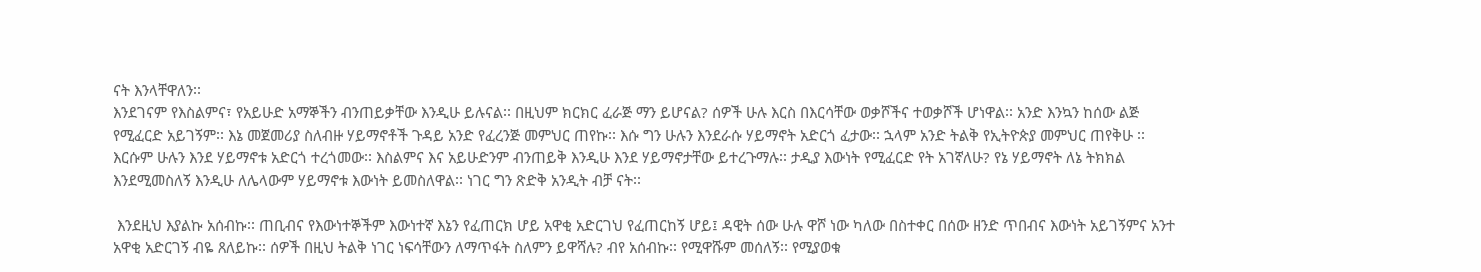ናት እንላቸዋለን፡፡
እንደገናም የእስልምና፣ የአይሁድ አማኞችን ብንጠይቃቸው እንዲሁ ይሉናል፡፡ በዚህም ክርክር ፈራጅ ማን ይሆናል? ሰዎች ሁሉ እርስ በእርሳቸው ወቃሾችና ተወቃሾች ሆነዋል፡፡ አንድ እንኳን ከሰው ልጅ የሚፈርድ አይገኝም፡፡ እኔ መጀመሪያ ስለብዙ ሃይማኖቶች ጉዳይ አንድ የፈረንጅ መምህር ጠየኩ፡፡ እሱ ግን ሁሉን እንደራሱ ሃይማኖት አድርጎ ፈታው፡፡ ኋላም አንድ ትልቅ የኢትዮጵያ መምህር ጠየቅሁ ፡፡ እርሱም ሁሉን እንደ ሃይማኖቱ አድርጎ ተረጎመው፡፡ እስልምና እና አይሁድንም ብንጠይቅ እንዲሁ እንደ ሃይማኖታቸው ይተረጉማሉ፡፡ ታዲያ እውነት የሚፈርድ የት አገኛለሁ? የኔ ሃይማኖት ለኔ ትክክል እንደሚመስለኝ እንዲሁ ለሌላውም ሃይማኖቱ እውነት ይመስለዋል፡፡ ነገር ግን ጽድቅ አንዲት ብቻ ናት፡፡

 እንደዚህ እያልኩ አሰብኩ፡፡ ጠቢብና የእውነተኞችም እውነተኛ እኔን የፈጠርክ ሆይ አዋቂ አድርገህ የፈጠርከኝ ሆይ፤ ዳዊት ሰው ሁሉ ዋሾ ነው ካለው በስተቀር በሰው ዘንድ ጥበብና እውነት አይገኝምና አንተ አዋቂ አድርገኝ ብዬ ጸለይኩ፡፡ ሰዎች በዚህ ትልቅ ነገር ነፍሳቸውን ለማጥፋት ስለምን ይዋሻሉ? ብየ አሰብኩ፡፡ የሚዋሹም መሰለኝ፡፡ የሚያወቁ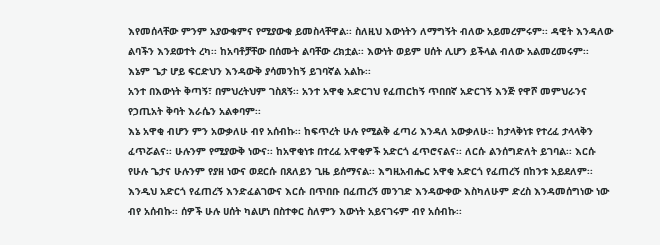እየመሰላቸው ምንም አያውቁምና የሚያውቁ ይመስላቸዋል፡፡ ስለዚህ እውነትን ለማግኝት ብለው አይመረምሩም፡፡ ዳዊት እንዳለው ልባችን እንደወተት ረካ፡፡ ከአባቶቻቸው በሰሙት ልባቸው ረክቷል፡፡ እውነት ወይም ሀሰት ሊሆን ይችላል ብለው አልመረመሩም፡፡ እኔም ጌታ ሆይ ፍርድህን እንዳውቅ ያሳመንከኝ ይገባኛል አልኩ፡፡
አንተ በእውነት ቅጣኝ፣ በምህረትህም ገስጸኝ፡፡ አንተ አዋቂ አድርገህ የፈጠርከኝ ጥበበኛ አድርገኝ እንጅ የዋሾ መምህራንና የኃጢአት ቅባት እራሴን አልቀባም፡፡
እኔ አዋቂ ብሆን ምን አውቃለሁ ብየ አሰብኩ፡፡ ከፍጥረት ሁሉ የሚልቅ ፈጣሪ እንዳለ አውቃለሁ፡፡ ከታላቅነቱ የተረፈ ታላላቅን ፈጥሯልና፡፡ ሁሉንም የሚያውቅ ነውና፡፡ ከአዋቂነቱ በተረፈ አዋቂዎች አድርጎ ፈጥሮናልና፡፡ ለርሱ ልንሰግድለት ይገባል፡፡ እርሱ የሁሉ ጌታና ሁሉንም የያዘ ነውና ወደርሱ በጸለይን ጊዜ ይሰማናል፡፡ እግዚአብሔር አዋቂ አድርጎ የፈጠረኝ በከንቱ አይደለም፡፡ እንዲህ አድርጎ የፈጠረኝ እንድፈልገውና እርሱ በጥበቡ በፈጠረኝ መንገድ እንዳውቀው እስካለሁም ድረስ እንዳመሰግነው ነው ብየ አሰብኩ፡፡ ሰዎች ሁሉ ሀሰት ካልሆነ በስተቀር ስለምን እውነት አይናገሩም ብየ አሰብኩ፡፡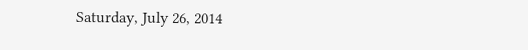Saturday, July 26, 2014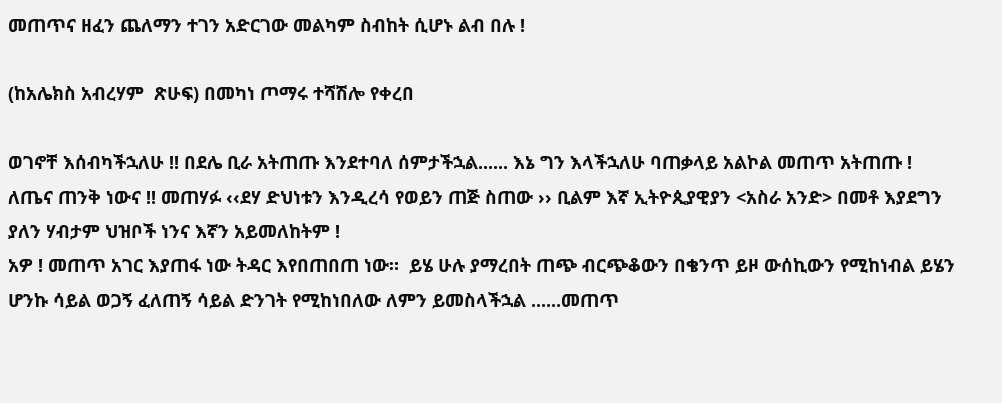መጠጥና ዘፈን ጨለማን ተገን አድርገው መልካም ስብከት ሲሆኑ ልብ በሉ !

(ከአሌክስ አብረሃም  ጽሁፍ) በመካነ ጦማሩ ተሻሽሎ የቀረበ

ወገኖቸ እሰብካችኋለሁ !! በደሌ ቢራ አትጠጡ እንደተባለ ሰምታችኋል...... እኔ ግን እላችኋለሁ ባጠቃላይ አልኮል መጠጥ አትጠጡ ! ለጤና ጠንቅ ነውና !! መጠሃፉ ‹‹ደሃ ድህነቱን እንዲረሳ የወይን ጠጅ ስጠው ›› ቢልም እኛ ኢትዮጲያዊያን <አስራ አንድ> በመቶ እያደግን ያለን ሃብታም ህዝቦች ነንና እኛን አይመለከትም !
አዎ ! መጠጥ አገር እያጠፋ ነው ትዳር እየበጠበጠ ነው።  ይሄ ሁሉ ያማረበት ጠጭ ብርጭቆውን በቄንጥ ይዞ ውሰኪውን የሚከነብል ይሄን ሆንኩ ሳይል ወጋኝ ፈለጠኝ ሳይል ድንገት የሚከነበለው ለምን ይመስላችኋል ......መጠጥ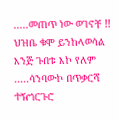.....መጠጥ ነው ወገኖቸ !! ህዝቤ ቁሞ ይንከላወሳል እንጅ ጉበቱ እኮ የለም .....ሳንባውኮ በጥቃርሻ ተዥጎርጉሮ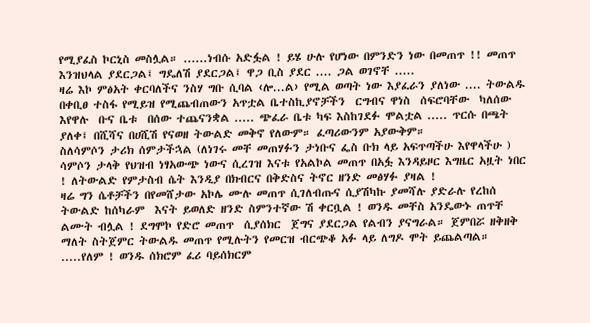የሚያፈስ ኮርኒስ መስሏል። ......ነብሱ አድፏል ! ይሄ ሁሉ የሆነው በምንድን ነው በመጠጥ !! መጠጥ እንዝህላል ያደርጋል፤ ግዴለሽ ያደርጋል፤ ዋጋ ቢስ ያደር .... ጋል ወገኖቸ .....
ዛሬ እኮ ምፅአት ቀርባለችና ንስሃ ግቡ ሲባል ‹ሎ...ል› የሚል ወጣት ነው እያፈራን ያለነው .... ትውልዱ በቀቢፀ ተስፋ የሚይዝ የሚጨብጠውን አጥቷል ቤተስኪያኖቻችን  ርግብና ዋነስ  ሰፍሮባቸው  ካለሰው  እየዋሉ  ቡና ቤቱ  በሰው ተጨናንቋል ..... ጭፈራ ቤቱ ካፍ እስከገደፉ ሞልቷል ..... ጥርሱ በጫት ያለቀ፤ በሺሻና በሀሺሽ የናወዘ ትውልድ መቅኖ የለውም። ፈጣሪውንም አያውቅም።
ስለሳምሶን ታሪክ ሰምታችኋል (ለነገሩ መቸ መጠሃፉን ታነቡና ፌስ ቡክ ላይ አፍጥጣችሁ እየዋላችሁ ) ሳምሶን ታላቅ የህዝብ ነፃአውጭ ነውና ሲረገዝ እናቱ የአልኮል መጠጥ በአፏ እንዳይዞር እግዜር አዟት ነበር ! ለትውልድ የምታስብ ሴት እንዲያ በክብርና በቅድስና ትኖር ዘንድ መፅሃፉ ያዛል !
ዛሬ ግን ሴቶቻችን በየመሸታው አኮሌ ሙሉ መጠጥ ሲገለብጡና ሲያሽካኩ ያመሻሉ ያድራሉ የረከሰ ትውልድ ከሰካራም  እናት ይወለድ ዘንድ ስምንተኛው ሽ ቀርቧል ! ወንዱ መቸስ አንዴውኑ ጠጥቸ ልሙት ብሏል ! ደግሞኮ የድሮ መጠጥ  ሲያሰክር  ጀግና ያደርጋል የልብን ያናግራል። ጀምበሯ ዘቅዘቅ ማለት ስትጀምር ትውልዱ መጠጥ የሚሉትን የመርዝ ብርጭቆ አፉ ላይ ለግዶ ሞት ይጨልጣል።
.....የለም ! ወንዱ ሰክሮም ፈሪ ባይሰክርም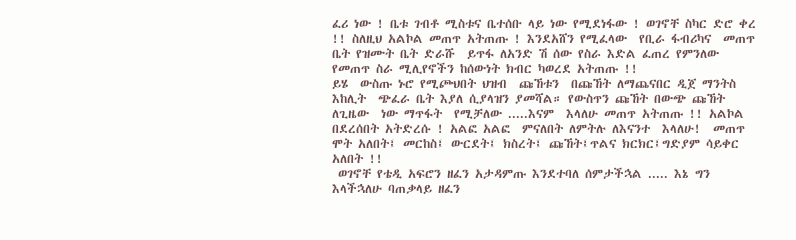ፈሪ ነው ! ቤቱ ገብቶ ሚስቱና ቤተሰቡ ላይ ነው የሚደነፋው ! ወገኖቸ ስካር ድሮ ቀረ !! ስለዚህ አልኮል መጠጥ አትጠጡ ! እንደአሸን የሚፈላው  የቢራ ፋብሪካና  መጠጥ ቤት የዝሙት ቤት ድራሹ  ይጥፋ ለአንድ ሽ ሰው የስራ እድል ፈጠረ የምንለው የመጠጥ ስራ ሚሊየኖችን ከሰውነት ክብር ካወረደ አትጠጡ !!
ይሄ  ውስጡ ኑሮ የሚጮህበት ህዝብ  ጩኸቱን  በጩኸት ለማጨናበር ዲጀ ማንትስ እከሊት  ጭፈራ ቤት እያለ ሲያላዝን ያመሻል። የውስጥን ጩኸት በውጭ ጩኸት  ለጊዜው  ነው ማጥፋት  የሚቻለው .....እናም  እላለሁ መጠጥ አትጠጡ !! አልኮል በደረሰበት አትድረሱ ! አልፎ አልፎ  ምናለበት ለምትሉ ለእናንተ  እላለሁ!  መጠጥ ሞት አለበት፤ መርከስ፤ ውርደት፤ ክስረት፤ ጩኸት፤ጥልና ክርክር፤ግድያም ሳይቀር አለበት !!
 ወገኖቸ የቴዲ አፍሮን ዘፈን አታዳምጡ እንደተባለ ሰምታችኋል ..... እኔ ግን እላችኋለሁ ባጠቃላይ ዘፈን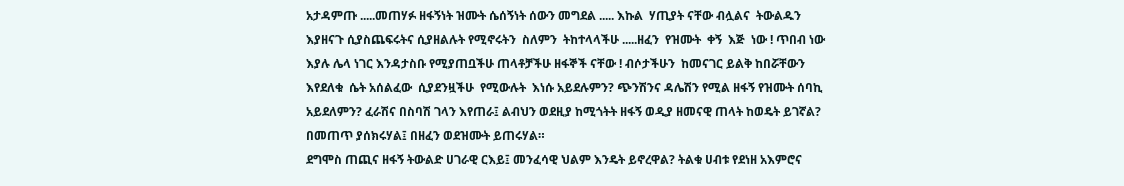አታዳምጡ .....መጠሃፉ ዘፋኝነት ዝሙት ሴሰኝነት ሰውን መግደል ..... እኩል  ሃጢያት ናቸው ብሏልና  ትውልዱን  እያዘናጉ ሲያስጨፍሩትና ሲያዘልሉት የሚኖሩትን  ስለምን  ትከተላላችሁ .....ዘፈን  የዝሙት  ቀኝ  እጅ  ነው ! ጥበብ ነው እያሉ ሌላ ነገር እንዳታስቡ የሚያጠቧችሁ ጠላቶቻችሁ ዘፋኞች ናቸው ! ብሶታችሁን  ከመናገር ይልቅ ከበሯቸውን  እየደለቁ  ሴት አሰልፈው  ሲያደንዟችሁ  የሚውሉት  እነሱ አይደሉምን? ጭንሽንና ዳሌሽን የሚል ዘፋኝ የዝሙት ሰባኪ አይደለምን? ፈራሽና በስባሽ ገላን እየጠራ፤ ልብህን ወደዚያ ከሚጎትት ዘፋኝ ወዲያ ዘመናዊ ጠላት ከወዴት ይገኛል? በመጠጥ ያሰክሩሃል፤ በዘፈን ወደዝሙት ይጠሩሃል።
ደግሞስ ጠጪና ዘፋኝ ትውልድ ሀገራዊ ርእይ፤ መንፈሳዊ ህልም እንዴት ይኖረዋል? ትልቁ ሀብቱ የደነዘ አእምሮና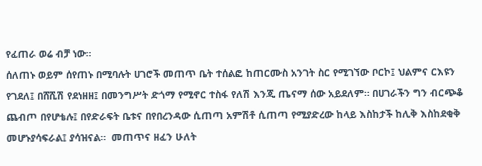የፈጠራ ወሬ ብቻ ነው።
ሰለጠኑ ወይም ሰየጠኑ በሚባሉት ሀገሮች መጠጥ ቤት ተሰልፎ ከጠርሙስ አንገት ስር የሚገኘው ቦርኮ፤ ህልምና ርእዩን የገደለ፤ በሸሺሽ የደነዘዘ፤ በመንግሥት ድጎማ የሚኖር ተስፋ የለሽ እንጂ ጤናማ ሰው አይደለም። በሀገራችን ግን ብርጭቆ ጨብጦ በየሆቴሉ፤ በየድራፍት ቤቱና በየበረንዳው ሲጠጣ አምሽቶ ሲጠጣ የሚያድረው ከላይ እስከታች ከሊቅ እስከደቂቅ መሆኑያሳፍራል፤ ያሳዝናል።  መጠጥና ዘፈን ሁለት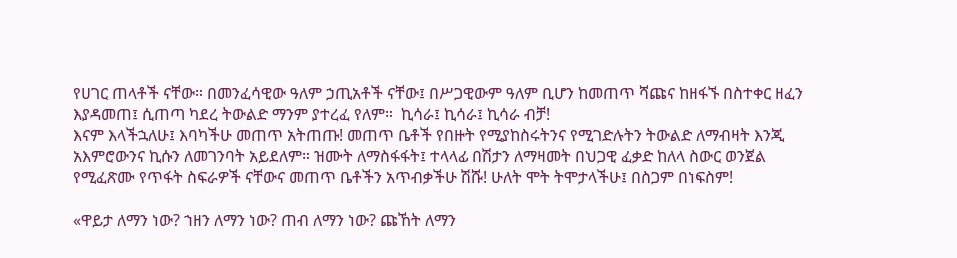የሀገር ጠላቶች ናቸው። በመንፈሳዊው ዓለም ኃጢአቶች ናቸው፤ በሥጋዊውም ዓለም ቢሆን ከመጠጥ ሻጩና ከዘፋኙ በስተቀር ዘፈን እያዳመጠ፤ ሲጠጣ ካደረ ትውልድ ማንም ያተረፈ የለም።  ኪሳራ፤ ኪሳራ፤ ኪሳራ ብቻ!
እናም እላችኋለሁ፤ እባካችሁ መጠጥ አትጠጡ! መጠጥ ቤቶች የበዙት የሚያከስሩትንና የሚገድሉትን ትውልድ ለማብዛት እንጂ አእምሮውንና ኪሱን ለመገንባት አይደለም። ዝሙት ለማስፋፋት፤ ተላላፊ በሽታን ለማዛመት በህጋዊ ፈቃድ ከለላ ስውር ወንጀል የሚፈጽሙ የጥፋት ስፍራዎች ናቸውና መጠጥ ቤቶችን አጥብቃችሁ ሽሹ! ሁለት ሞት ትሞታላችሁ፤ በስጋም በነፍስም!

«ዋይታ ለማን ነው? ኀዘን ለማን ነው? ጠብ ለማን ነው? ጩኸት ለማን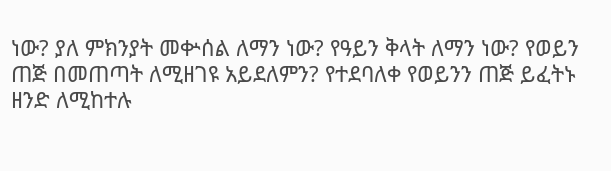ነው? ያለ ምክንያት መቍሰል ለማን ነው? የዓይን ቅላት ለማን ነው? የወይን ጠጅ በመጠጣት ለሚዘገዩ አይደለምን? የተደባለቀ የወይንን ጠጅ ይፈትኑ ዘንድ ለሚከተሉ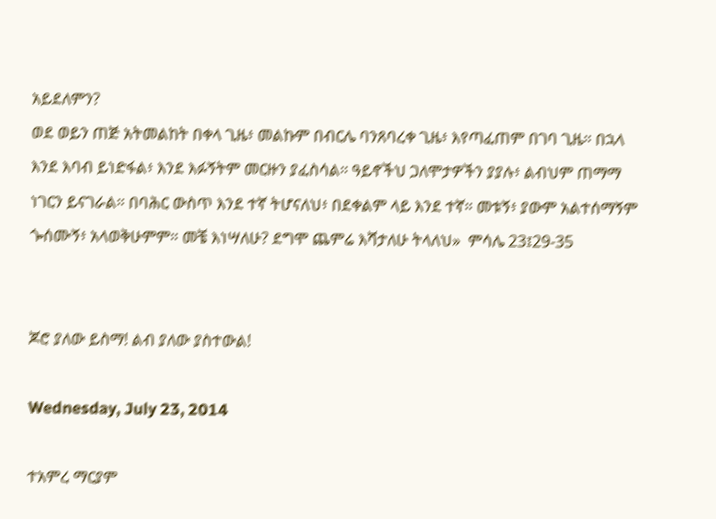አይደለምን?
ወደ ወይን ጠጅ አትመልከት በቀላ ጊዜ፥ መልኩም በብርሌ ባንጸባረቀ ጊዜ፥ እየጣፈጠም በገባ ጊዜ። በኋላ እንደ እባብ ይነድፋል፥ እንደ እፉኝትም መርዙን ያፈስሳል። ዓይኖችህ ጋለሞታዎችን ያያሉ፥ ልብህም ጠማማ ነገርን ይናገራል። በባሕር ውስጥ እንደ ተኛ ትሆናለህ፥ በደቀልም ላይ እንደ ተኛ። መቱኝ፥ ያውም አልተሰማኝም ጐሰሙኝ፥ አላወቅሁምም። መቼ እነሣለሁ? ደግሞ ጨምሬ እሻታለሁ ትላለህ»  ምሳሌ 23፤29-35


ጆሮ ያለው ይስማ! ልብ ያለው ያስተውል!

Wednesday, July 23, 2014

ተአምረ ማርያም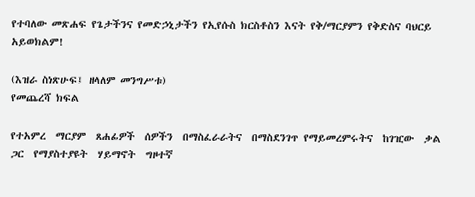የተባለው መጽሐፍ የጌታችንና የመድኃኒታችን የኢየሱስ ክርስቶስን እናት የቅ/ማርያምን የቅድስና ባህርይ አይወክልም!

(እዝራ ስነጽሁፍ፤ ዘላለም መንግሥቱ)
የመጨረሻ ክፍል

የተአምረ  ማርያም  ጸሐፊዎች  ሰዎችን  በማስፈራራትና  በማስደንገጥ የማይመረምሩትና  ከገዢው  ቃል  ጋር  የማያስተያዩት  ሃይማኖት  ግዞተኛ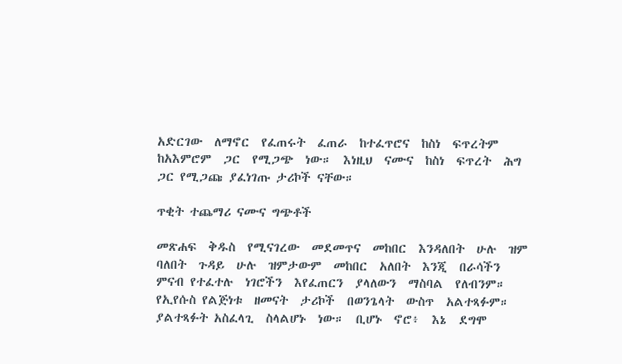አድርገው  ለማኖር  የፈጠሩት  ፈጠራ  ከተፈጥሮና  ከስነ  ፍጥረትም ከአእምሮም  ጋር  የሚጋጭ  ነው።  እነዚህ  ናሙና  ከስነ  ፍጥረት  ሕግ  ጋር የሚጋጩ ያፈነገጡ ታሪኮች ናቸው።

ጥቂት ተጨማሪ ናሙና ግጭቶች

መጽሐፍ  ቅዱስ  የሚናገረው  መደመጥና  መከበር  እንዳለበት  ሁሉ  ዝም ባለበት  ጉዳይ  ሁሉ  ዝምታውም  መከበር  አለበት  እንጂ  በራሳችን  ምናብ የተፈተሉ  ነገሮችን  እየፈጠርን  ያላለውን  ማስባል  የለብንም።  የኢየሱስ የልጅነቱ  ዘመናት  ታሪኮች  በወንጌላት  ውስጥ  አልተጻፉም።  ያልተጻፉት አስፈላጊ  ስላልሆኑ  ነው።  ቢሆኑ  ኖሮ፥  እኔ  ደግሞ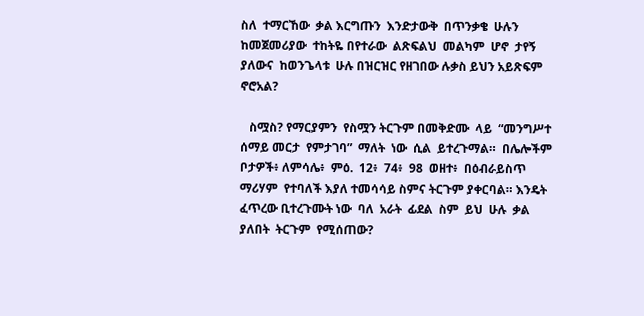ስለ  ተማርኸው  ቃል እርግጡን  እንድታውቅ  በጥንቃቄ  ሁሉን  ከመጀመሪያው  ተከትዬ በየተራው  ልጽፍልህ  መልካም  ሆኖ  ታየኝ    ያለውና  ከወንጌላቱ  ሁሉ በዝርዝር የዘገበው ሉቃስ ይህን አይጽፍም ኖሮአል?

   ስሟስ? የማርያምን  የስሟን ትርጉም በመቅድሙ  ላይ  “መንግሥተ  ሰማይ መርታ  የምታገባ”  ማለት  ነው  ሲል  ይተረጉማል።  በሌሎችም  ቦታዎች፥ ለምሳሌ፥  ምዕ.  12፥  74፥  98  ወዘተ፥  በዕብራይስጥ  ማሪሃም  የተባለች እያለ ተመሳሳይ ስምና ትርጉም ያቀርባል። እንዴት ፈጥረው ቢተረጉሙት ነው  ባለ  አራት  ፊደል  ስም  ይህ  ሁሉ  ቃል  ያለበት  ትርጉም  የሚሰጠው?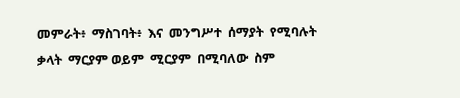መምራት፥  ማስገባት፥  እና  መንግሥተ  ሰማያት  የሚባሉት  ቃላት  ማርያም ወይም  ሚርያም  በሚባለው  ስም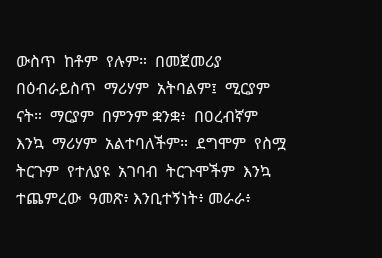ውስጥ  ከቶም  የሉም።  በመጀመሪያ በዕብራይስጥ  ማሪሃም  አትባልም፤  ሚርያም  ናት።  ማርያም  በምንም ቋንቋ፥  በዐረብኛም  እንኳ  ማሪሃም  አልተባለችም።  ደግሞም  የስሟ ትርጉም  የተለያዩ  አገባብ  ትርጉሞችም  እንኳ  ተጨምረው  ዓመጽ፥ እንቢተኝነት፥ መራራ፥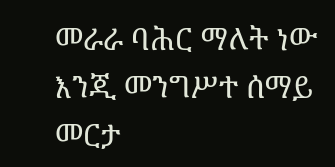መራራ ባሕር ማለት ነው እንጂ መንግሥተ ሰማይ መርታ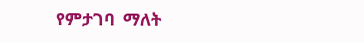የምታገባ  ማለት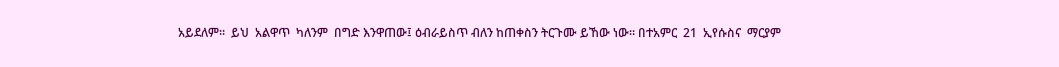አይደለም።  ይህ  አልዋጥ  ካለንም  በግድ እንዋጠው፤ ዕብራይስጥ ብለን ከጠቀስን ትርጉሙ ይኸው ነው። በተአምር  21  ኢየሱስና  ማርያም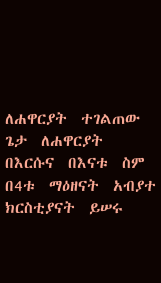ለሐዋርያት  ተገልጠው  ጌታ  ለሐዋርያት በእርሱና  በእናቱ  ስም  በ4ቱ  ማዕዘናት  አብያተ  ክርስቲያናት  ይሠሩ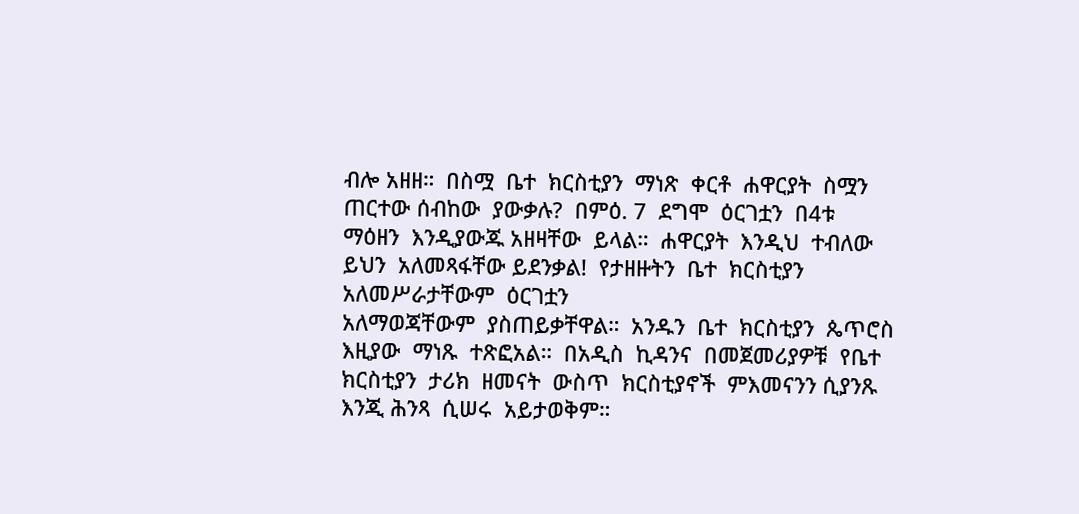ብሎ አዘዘ።  በስሟ  ቤተ  ክርስቲያን  ማነጽ  ቀርቶ  ሐዋርያት  ስሟን  ጠርተው ሰብከው  ያውቃሉ?  በምዕ. 7  ደግሞ  ዕርገቷን  በ4ቱ  ማዕዘን  እንዲያውጁ አዘዛቸው  ይላል።  ሐዋርያት  እንዲህ  ተብለው  ይህን  አለመጻፋቸው ይደንቃል!  የታዘዙትን  ቤተ  ክርስቲያን  አለመሥራታቸውም  ዕርገቷን
አለማወጃቸውም  ያስጠይቃቸዋል።  አንዱን  ቤተ  ክርስቲያን  ጴጥሮስ እዚያው  ማነጹ  ተጽፎአል።  በአዲስ  ኪዳንና  በመጀመሪያዎቹ  የቤተ ክርስቲያን  ታሪክ  ዘመናት  ውስጥ  ክርስቲያኖች  ምእመናንን ሲያንጹ እንጂ ሕንጻ  ሲሠሩ  አይታወቅም።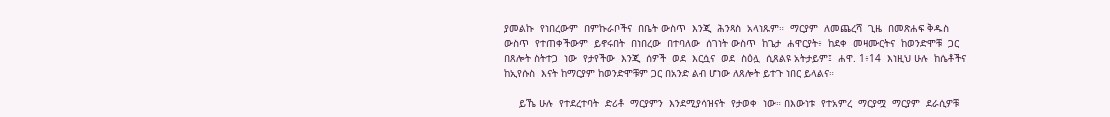ያመልኩ  የነበረውም  በምኩራቦችና  በቤት ውስጥ  እንጂ  ሕንጻስ  አላነጹም።  ማርያም  ለመጨረሻ  ጊዜ  በመጽሐፍ ቅዱስ  ውስጥ  የተጠቀችውም  ይኖሩበት  በነበረው  በተባለው  ሰገነት ውስጥ  ከጌታ  ሐዋርያት፥  ከደቀ  መዛሙርትና  ከወንድሞቹ  ጋር  በጸሎት ስትተጋ  ነው  የታየችው  እንጂ  ሰዎች  ወደ  እርሷና  ወደ  ስዕሏ  ሲጸልዩ አትታይም፤  ሐዋ. 1፥14  እነዚህ ሁሉ  ከሴቶችና  ከኢየሱስ  እናት ከማርያም ከወንድሞቹም ጋር በአንድ ልብ ሆነው ለጸሎት ይተጉ ነበር ይላልና።

     ይኼ ሁሉ  የተደረተባት  ድሪቶ  ማርያምን  እንደሚያሳዝናት  የታወቀ  ነው። በእውነቱ  የተአምረ  ማርያሟ  ማርያም  ደራሲዎቹ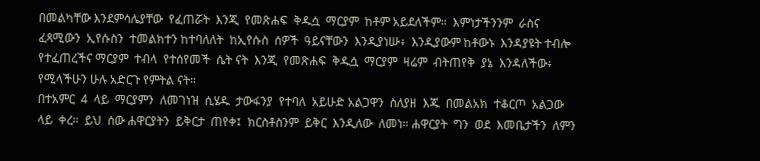በመልካቸው እንደምሳሌያቸው  የፈጠሯት  እንጂ  የመጽሐፍ  ቅዱሷ  ማርያም  ከቶም አይደለችም።  እምነታችንንም  ራስና  ፈጻሚውን  ኢየሱስን  ተመልክተን ከተባለለት  ከኢየሱስ  ሰዎች  ዓይናቸውን  እንዲያነሡ፥  እንዲያውም ከቶውኑ  እንዳያዩት ተብሎ  የተፈጠረችና ማርያም  ተብላ  የተሰየመች  ሴት ናት  እንጂ  የመጽሐፍ  ቅዱሷ  ማርያም  ዛሬም  ብትጠየቅ  ያኔ  እንዳለችው፥ የሚላችሁን ሁሉ አድርጉ የምትል ናት።
በተአምር  4  ላይ  ማርያምን  ለመገነዝ  ሲሄዱ  ታውፋንያ  የተባለ  አይሁድ አልጋዋን  ስለያዘ  እጁ  በመልአክ  ተቆርጦ  አልጋው  ላይ  ቀረ።  ይህ  ሰው ሐዋርያትን  ይቅርታ  ጠየቀ፤  ክርስቶስንም  ይቅር  እንዲለው  ለመነ። ሐዋርያት  ግን  ወደ  እመቤታችን  ለምን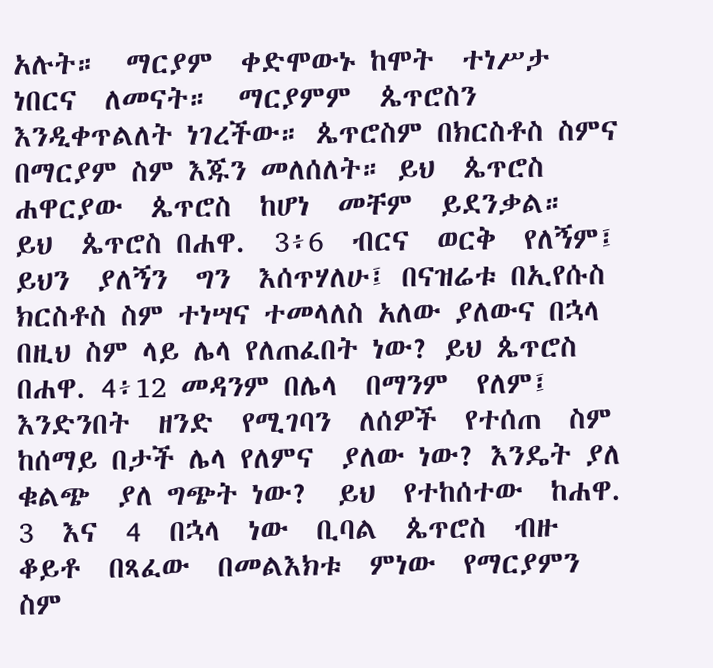አሉት።  ማርያም  ቀድሞውኑ ከሞት  ተነሥታ  ነበርና  ለመናት።  ማርያምም  ጴጥሮስን  እንዲቀጥልለት ነገረችው። ጴጥሮስም በክርስቶስ ስምና በማርያም ስም እጁን መለሰለት። ይህ  ጴጥሮስ  ሐዋርያው  ጴጥሮስ  ከሆነ  መቸም  ይደንቃል።  ይህ  ጴጥሮስ በሐዋ.  3፥6  ብርና  ወርቅ  የለኝም፤  ይህን  ያለኝን  ግን  እሰጥሃለሁ፤ በናዝሬቱ በኢየሱስ ክርስቶስ ስም ተነሣና ተመላለስ አለው ያለውና በኋላ በዚህ ስም ላይ ሌላ የለጠፈበት ነው? ይህ ጴጥሮስ በሐዋ. 4፥12 መዳንም በሌላ  በማንም  የለም፤  እንድንበት  ዘንድ  የሚገባን  ለሰዎች  የተሰጠ  ስም ከሰማይ በታች ሌላ የለምና  ያለው ነው? እንዴት ያለ ቁልጭ  ያለ ግጭት ነው?  ይህ  የተከሰተው  ከሐዋ. 3  እና  4  በኋላ  ነው  ቢባል  ጴጥሮስ  ብዙ ቆይቶ  በጻፈው  በመልእክቱ  ምነው  የማርያምን  ስም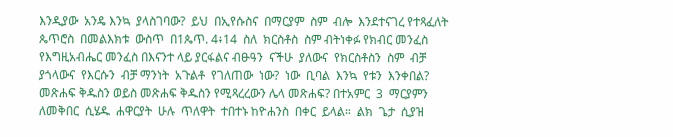እንዲያው  አንዴ እንኳ  ያላስገባው?  ይህ  በኢየሱስና  በማርያም  ስም  ብሎ  እንደተናገረ የተጻፈለት  ጴጥሮስ  በመልእክቱ  ውስጥ  በ1ጴጥ. 4፥14  ስለ  ክርስቶስ  ስም ብትነቀፉ የክብር መንፈስ የእግዚአብሔር መንፈስ በእናንተ ላይ ያርፋልና ብፁዓን  ናችሁ  ያለውና  የክርስቶስን  ስም  ብቻ  ያጎላውና  የእርሱን  ብቻ ማንነት  አጉልቶ  የገለጠው  ነው?  ነው  ቢባል  እንኳ  የቱን  እንቀበል?  መጽሐፍ ቅዱስን ወይስ መጽሐፍ ቅዱስን የሚጻረረውን ሌላ መጽሐፍ? በተአምር  3  ማርያምን  ለመቅበር  ሲሄዱ  ሐዋርያት  ሁሉ  ጥለዋት  ተበተኑ ከዮሐንስ  በቀር  ይላል።  ልክ  ጌታ  ሲያዝ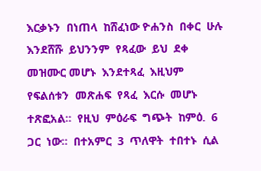እርቃኑን  በነጠላ  ከሸፈነው ዮሐንስ  በቀር  ሁሉ  እንደሸሹ  ይህንንም  የጻፈው  ይህ  ደቀ  መዝሙር መሆኑ  እንደተጻፈ  እዚህም  የፍልሰቱን  መጽሐፍ  የጻፈ  እርሱ  መሆኑ
ተጽፎአል።  የዚህ  ምዕራፍ  ግጭት  ከምዕ.  6  ጋር  ነው።  በተአምር  3  ጥለዋት  ተበተኑ  ሲል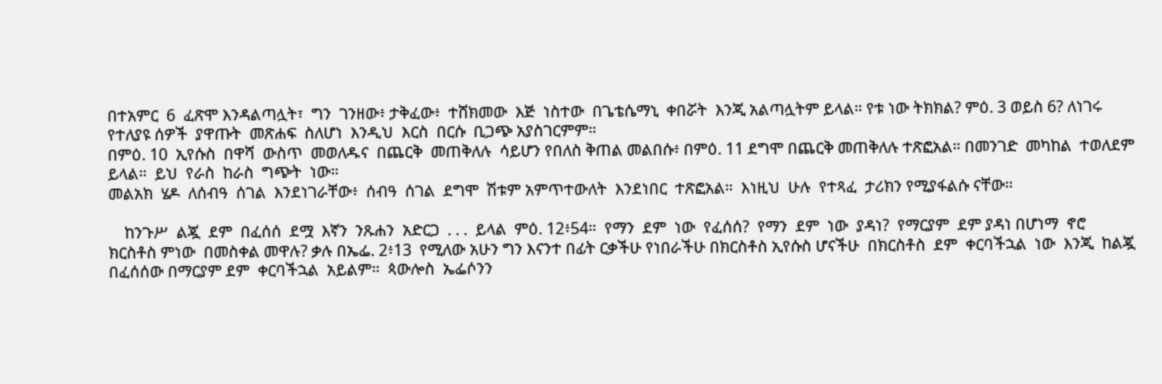በተአምር  6  ፈጽሞ እንዳልጣሏት፣  ግን  ገንዘው፥ ታቅፈው፥  ተሸክመው  እጅ  ነስተው  በጌቴሴማኒ  ቀበሯት  እንጂ አልጣሏትም ይላል። የቱ ነው ትክክል? ምዕ. 3 ወይስ 6? ለነገሩ የተለያዩ ሰዎች  ያዋጡት  መጽሐፍ  ስለሆነ  እንዲህ  እርስ  በርሱ  ቢጋጭ አያስገርምም።
በምዕ. 10  ኢየሱስ  በዋሻ  ውስጥ  መወለዱና  በጨርቅ  መጠቅለሉ  ሳይሆን የበለስ ቅጠል መልበሱ፥ በምዕ. 11 ደግሞ በጨርቅ መጠቅለሉ ተጽፎአል። በመንገድ  መካከል  ተወለደም  ይላል።  ይህ  የራስ  ከራስ  ግጭት  ነው።
መልአክ  ሄዶ  ለሰብዓ  ሰገል  እንደነገራቸው፥  ሰብዓ  ሰገል  ደግሞ  ሽቱም አምጥተውለት  እንደነበር  ተጽፎአል።  እነዚህ  ሁሉ  የተጻፈ  ታሪክን የሚያፋልሱ ናቸው።

    ከንጉሥ  ልጇ  ደም  በፈሰሰ  ደሟ  እኛን  ንጹሐን  አድርጋ  . . .  ይላል  ምዕ. 12፥54።  የማን  ደም  ነው  የፈሰሰ?  የማን  ደም  ነው  ያዳነ?  የማርያም  ደም ያዳነ በሆነማ  ኖሮ  ክርስቶስ ምነው  በመስቀል መዋሉ? ቃሉ በኤፌ. 2፥13  የሚለው አሁን ግን እናንተ በፊት ርቃችሁ የነበራችሁ በክርስቶስ ኢየሱስ ሆናችሁ  በክርስቶስ  ደም  ቀርባችኋል  ነው  እንጂ  ከልጇ  በፈሰሰው በማርያም ደም  ቀርባችኋል  አይልም።  ጳውሎስ  ኤፌሶንን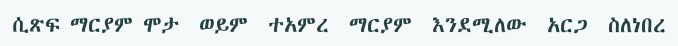ሲጽፍ ማርያም ሞታ  ወይም  ተአምረ  ማርያም  እንደሚለው  አርጋ  ስለነበረ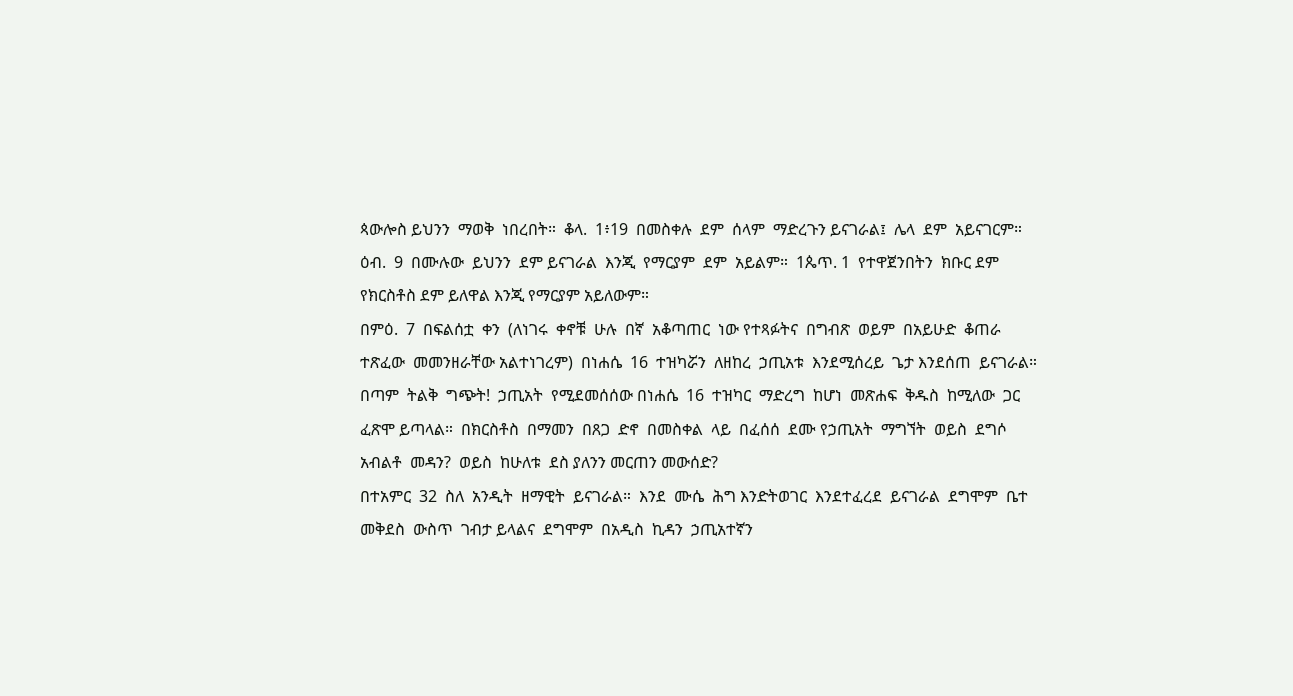ጳውሎስ ይህንን  ማወቅ  ነበረበት።  ቆላ.  1፥19  በመስቀሉ  ደም  ሰላም  ማድረጉን ይናገራል፤  ሌላ  ደም  አይናገርም።  ዕብ.  9  በሙሉው  ይህንን  ደም ይናገራል  እንጂ  የማርያም  ደም  አይልም።  1ጴጥ. 1  የተዋጀንበትን  ክቡር ደም የክርስቶስ ደም ይለዋል እንጂ የማርያም አይለውም።
በምዕ.  7  በፍልሰቷ  ቀን  (ለነገሩ  ቀኖቹ  ሁሉ  በኛ  አቆጣጠር  ነው የተጻፉትና  በግብጽ  ወይም  በአይሁድ  ቆጠራ  ተጽፈው  መመንዘራቸው አልተነገረም)  በነሐሴ  16  ተዝካሯን  ለዘከረ  ኃጢአቱ  እንደሚሰረይ  ጌታ እንደሰጠ  ይናገራል።  በጣም  ትልቅ  ግጭት!  ኃጢአት  የሚደመሰሰው በነሐሴ  16  ተዝካር  ማድረግ  ከሆነ  መጽሐፍ  ቅዱስ  ከሚለው  ጋር  ፈጽሞ ይጣላል።  በክርስቶስ  በማመን  በጸጋ  ድኖ  በመስቀል  ላይ  በፈሰሰ  ደሙ የኃጢአት  ማግኘት  ወይስ  ደግሶ  አብልቶ  መዳን?  ወይስ  ከሁለቱ  ደስ ያለንን መርጠን መውሰድ?
በተአምር  32  ስለ  አንዲት  ዘማዊት  ይናገራል።  እንደ  ሙሴ  ሕግ እንድትወገር  እንደተፈረደ  ይናገራል  ደግሞም  ቤተ  መቅደስ  ውስጥ  ገብታ ይላልና  ደግሞም  በአዲስ  ኪዳን  ኃጢአተኛን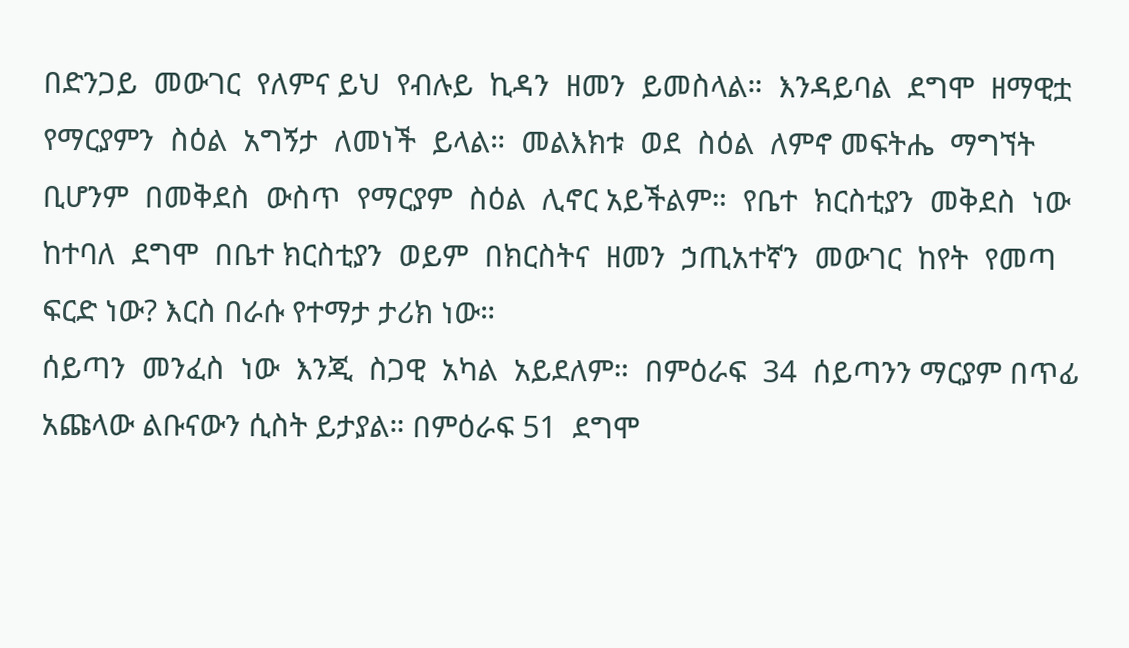በድንጋይ  መውገር  የለምና ይህ  የብሉይ  ኪዳን  ዘመን  ይመስላል።  እንዳይባል  ደግሞ  ዘማዊቷ የማርያምን  ስዕል  አግኝታ  ለመነች  ይላል።  መልእክቱ  ወደ  ስዕል  ለምኖ መፍትሔ  ማግኘት  ቢሆንም  በመቅደስ  ውስጥ  የማርያም  ስዕል  ሊኖር አይችልም።  የቤተ  ክርስቲያን  መቅደስ  ነው  ከተባለ  ደግሞ  በቤተ ክርስቲያን  ወይም  በክርስትና  ዘመን  ኃጢአተኛን  መውገር  ከየት  የመጣ ፍርድ ነው? እርስ በራሱ የተማታ ታሪክ ነው።
ሰይጣን  መንፈስ  ነው  እንጂ  ስጋዊ  አካል  አይደለም።  በምዕራፍ  34  ሰይጣንን ማርያም በጥፊ አጩላው ልቡናውን ሲስት ይታያል። በምዕራፍ 51  ደግሞ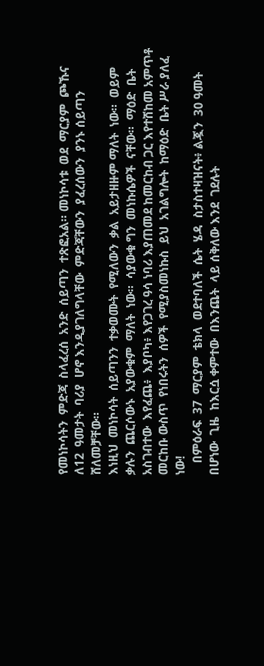የመነኮሳትን  ምድጃ  ስላፈረሰ  አንድ  ሰይጣን  ተጽፎአል። መነኮሳቱ  ወደ  ማርያም  ጮኹና  ለ12  ዓመታት  ባሪያ  ሆኖ እንዲያገለግላቸው  ምድጃቸውን  ያፈረሰውን  ያንኑ ሰይጣን ሸለመቻቸው።
እነዚህ  መነኮሳት  ሰይጣንን  ተቃወሙት  የሚለውን  ቃል  አይታዘዙም ማለት  ነው።  ወይም  ቃሉን  ጨርሶውኑ  አያውቁም  ማለት  ነው።  ሳያውቁ ግን  መነኩሴዎች  ናቸው።  ማዕድ  ቤት  አስገብተው  እየፈጨ፥  እያቦካ፥ እየጋገረ ዓሳ ነባሪ እያጠመደ ከመርከብ ጋር እየተሸከመ አምጥቶ መርከቡ ውስጥ  የነበሩትን  ሰዎች  የሚያስመነኩስ  ይህ  አገልግሎት  ከማዕድ  ቤት ሥራ ያለፈ ነው!
    በምዕራፍ  37  ማርያም  ቴክላ  ወደተባለች  ሴት  ሄዳ  ስታስተዛዝናት፥ ልጇን  30 ዓመት በሆነው  ጊዜ  ከእርሷ ቀምተው  በእንጨት  ላይ ሰቅለው እንደ  ገደሉት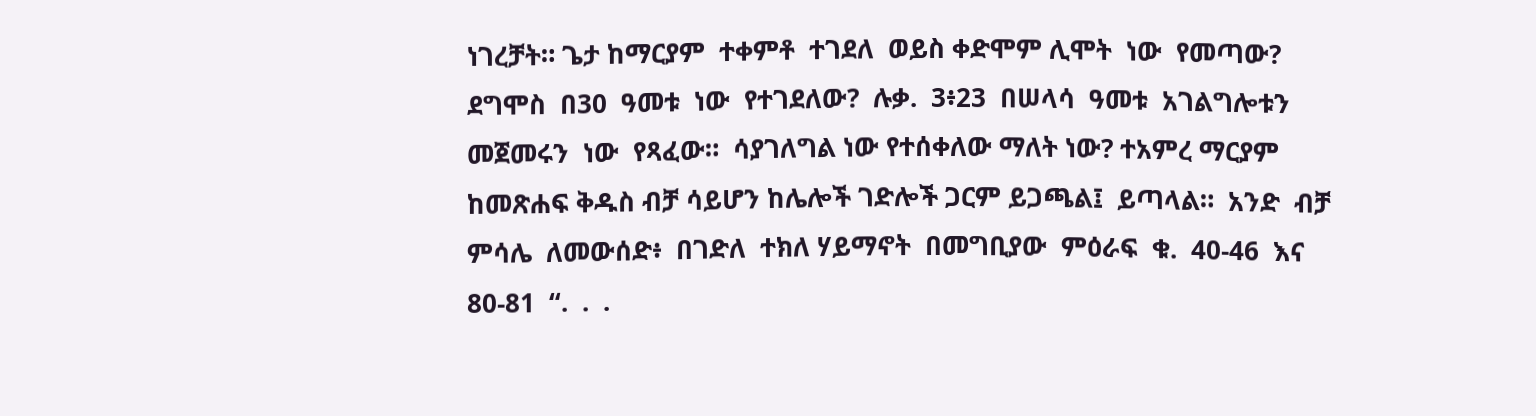ነገረቻት። ጌታ ከማርያም  ተቀምቶ  ተገደለ  ወይስ ቀድሞም ሊሞት  ነው  የመጣው?  ደግሞስ  በ30  ዓመቱ  ነው  የተገደለው?  ሉቃ.  3፥23  በሠላሳ  ዓመቱ  አገልግሎቱን  መጀመሩን  ነው  የጻፈው።  ሳያገለግል ነው የተሰቀለው ማለት ነው? ተአምረ ማርያም ከመጽሐፍ ቅዱስ ብቻ ሳይሆን ከሌሎች ገድሎች ጋርም ይጋጫል፤  ይጣላል።  አንድ  ብቻ  ምሳሌ  ለመውሰድ፥  በገድለ  ተክለ ሃይማኖት  በመግቢያው  ምዕራፍ  ቁ.  40-46  እና  80-81  “.  .  .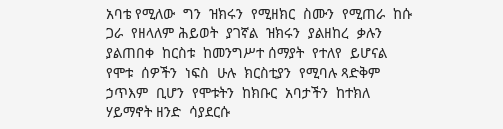አባቴ የሚለው  ግን  ዝክሩን  የሚዘክር  ስሙን  የሚጠራ  ከሱ  ጋራ  የዘላለም ሕይወት  ያገኛል  ዝክሩን  ያልዘከረ  ቃሉን  ያልጠበቀ  ከርስቱ  ከመንግሥተ ሰማያት  የተለየ  ይሆናል  የሞቱ  ሰዎችን  ነፍስ  ሁሉ  ክርስቲያን  የሚባሉ ጻድቅም  ኃጥእም  ቢሆን  የሞቱትን  ከክቡር  አባታችን  ከተክለ  ሃይማኖት ዘንድ  ሳያደርሱ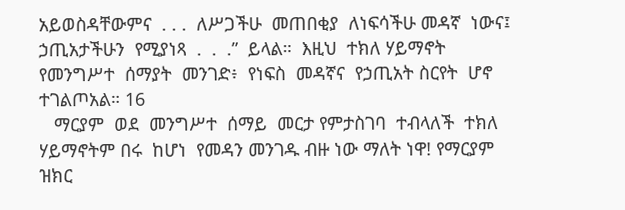አይወስዳቸውምና  . . .  ለሥጋችሁ  መጠበቂያ  ለነፍሳችሁ መዳኛ  ነውና፤  ኃጢአታችሁን  የሚያነጻ  .  .  .”  ይላል።  እዚህ  ተክለ ሃይማኖት  የመንግሥተ  ሰማያት  መንገድ፥  የነፍስ  መዳኛና  የኃጢአት ስርየት  ሆኖ  ተገልጦአል። 16
   ማርያም  ወደ  መንግሥተ  ሰማይ  መርታ የምታስገባ  ተብላለች  ተክለ ሃይማኖትም በሩ  ከሆነ  የመዳን መንገዱ ብዙ ነው ማለት ነዋ! የማርያም ዝክር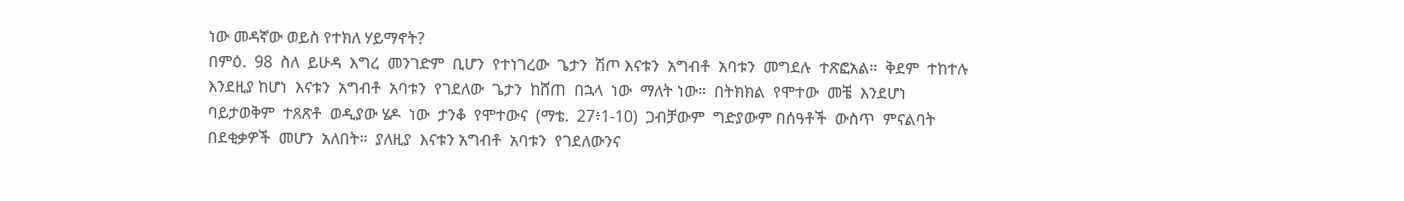ነው መዳኛው ወይስ የተክለ ሃይማኖት?
በምዕ.  98  ስለ  ይሁዳ  እግረ  መንገድም  ቢሆን  የተነገረው  ጌታን  ሽጦ እናቱን  አግብቶ  አባቱን  መግደሉ  ተጽፎአል።  ቅደም  ተከተሉ  እንደዚያ ከሆነ  እናቱን  አግብቶ  አባቱን  የገደለው  ጌታን  ከሸጠ  በኋላ  ነው  ማለት ነው።  በትክክል  የሞተው  መቼ  እንደሆነ  ባይታወቅም  ተጸጽቶ  ወዲያው ሄዶ  ነው  ታንቆ  የሞተውና  (ማቴ.  27፥1-10)  ጋብቻውም  ግድያውም በሰዓቶች  ውስጥ  ምናልባት  በደቂቃዎች  መሆን  አለበት።  ያለዚያ  እናቱን አግብቶ  አባቱን  የገደለውንና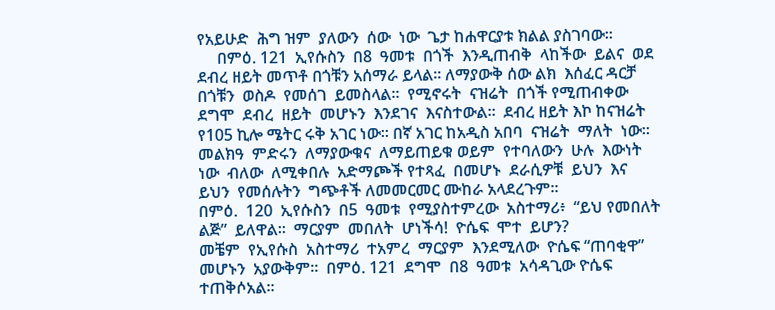የአይሁድ  ሕግ ዝም  ያለውን  ሰው  ነው  ጌታ ከሐዋርያቱ ክልል ያስገባው።
     በምዕ. 121  ኢየሱስን  በ8  ዓመቱ  በጎች  እንዲጠብቅ  ላከችው  ይልና  ወደ ደብረ ዘይት መጥቶ በጎቹን አሰማራ ይላል። ለማያውቅ ሰው ልክ  እሰፈር ዳርቻ  በጎቹን  ወስዶ  የመሰገ  ይመስላል።  የሚኖሩት  ናዝሬት  በጎች የሚጠብቀው  ደግሞ  ደብረ  ዘይት  መሆኑን  እንደገና  እናስተውል።  ደብረ ዘይት እኮ ከናዝሬት የ105 ኪሎ ሜትር ሩቅ አገር ነው። በኛ አገር ከአዲስ አበባ  ናዝሬት  ማለት  ነው።  መልክዓ  ምድሩን  ለማያውቁና  ለማይጠይቁ ወይም  የተባለውን  ሁሉ  እውነት  ነው  ብለው  ለሚቀበሉ  አድማጮች የተጻፈ  በመሆኑ  ደራሲዎቹ  ይህን  እና  ይህን  የመሰሉትን  ግጭቶች ለመመርመር ሙከራ አላደረጉም።
በምዕ.  120  ኢየሱስን  በ5  ዓመቱ  የሚያስተምረው  አስተማሪ፥  “ይህ የመበለት  ልጅ”  ይለዋል።  ማርያም  መበለት  ሆነችሳ!  ዮሴፍ  ሞተ  ይሆን?
መቼም  የኢየሱስ  አስተማሪ  ተአምረ  ማርያም  እንደሚለው  ዮሴፍ “ጠባቂዋ”  መሆኑን  አያውቅም።  በምዕ. 121  ደግሞ  በ8  ዓመቱ  አሳዳጊው ዮሴፍ  ተጠቅሶአል።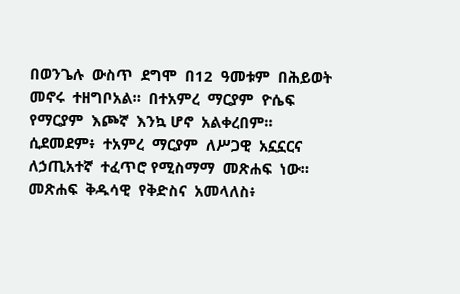በወንጌሉ  ውስጥ  ደግሞ  በ12  ዓመቱም  በሕይወት መኖሩ  ተዘግቦአል።  በተአምረ  ማርያም  ዮሴፍ  የማርያም  እጮኛ  እንኳ ሆኖ  አልቀረበም።
ሲደመደም፥  ተአምረ  ማርያም  ለሥጋዊ  አኗኗርና  ለኃጢአተኛ  ተፈጥሮ የሚስማማ  መጽሐፍ  ነው።  መጽሐፍ  ቅዱሳዊ  የቅድስና  አመላለስ፥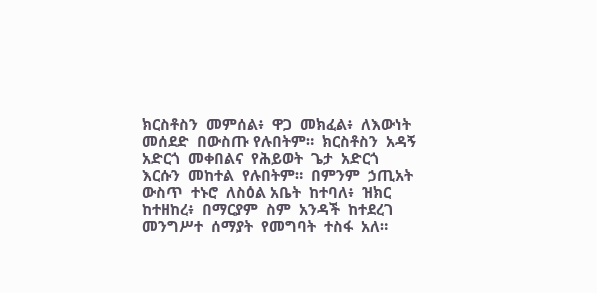ክርስቶስን  መምሰል፥  ዋጋ  መክፈል፥  ለእውነት  መሰደድ  በውስጡ የሉበትም።  ክርስቶስን  አዳኝ  አድርጎ  መቀበልና  የሕይወት  ጌታ  አድርጎ እርሱን  መከተል  የሉበትም።  በምንም  ኃጢአት  ውስጥ  ተኑሮ  ለስዕል አቤት  ከተባለ፥  ዝክር  ከተዘከረ፥  በማርያም  ስም  አንዳች  ከተደረገ መንግሥተ  ሰማያት  የመግባት  ተስፋ  አለ።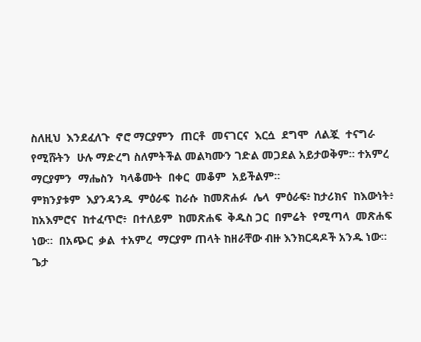ስለዚህ  እንደፈለጉ  ኖሮ ማርያምን  ጠርቶ  መናገርና  እርሷ  ደግሞ  ለልጇ  ተናግራ  የሚሹትን  ሁሉ ማድረግ ስለምትችል መልካሙን ገድል መጋደል አይታወቅም። ተአምረ  ማርያምን  ማሔስን  ካላቆሙት  በቀር  መቆም  አይችልም።
ምክንያቱም  እያንዳንዱ  ምዕራፍ  ከራሱ  ከመጽሐፉ  ሌላ  ምዕራፍ፥ ከታሪክና  ከእውነት፥  ከአእምሮና  ከተፈጥሮ፥  በተለይም  ከመጽሐፍ  ቅዱስ ጋር  በምሬት  የሚጣላ  መጽሐፍ  ነው።  በአጭር  ቃል  ተአምረ  ማርያም ጠላት ከዘራቸው ብዙ እንክርዳዶች አንዱ ነው።
ጌታ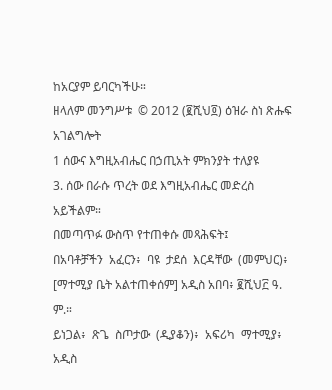ከአርያም ይባርካችሁ።
ዘላለም መንግሥቱ  © 2012 (፪ሺህ፬) ዕዝራ ስነ ጽሑፍ አገልግሎት
1 ሰውና እግዚአብሔር በኃጢአት ምክንያት ተለያዩ
3. ሰው በራሱ ጥረት ወደ እግዚአብሔር መድረስ አይችልም።
በመጣጥፉ ውስጥ የተጠቀሱ መጻሕፍት፤
በአባቶቻችን  አፈርን፥  ባዩ  ታደሰ  እርዳቸው  (መምህር)፥
[ማተሚያ ቤት አልተጠቀሰም] አዲስ አበባ፥ ፪ሺህ፫ ዓ. ም.።
ይነጋል፥  ጽጌ  ስጦታው  (ዲያቆን)፥  አፍሪካ  ማተሚያ፥  አዲስ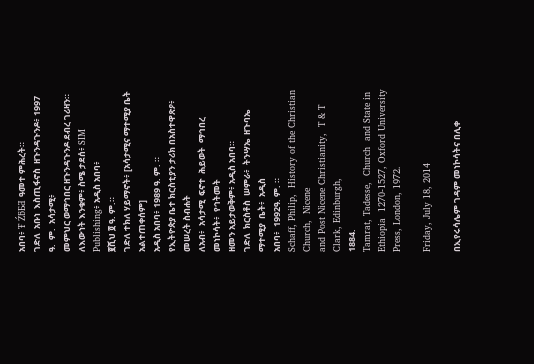አበባ፥ Ŧ ŹƃƂƋ ዓመተ ምሕረት።
ገድለ  አቡነ  እስጢፋኖስ  ዘጉንዳጉንዶ፥ 1997   ዓ.  ም.  አሳታሚ፥
መምህር ወማኅበር ዘጉንዳጉንዶ ደብረ ገሪዛን።
ለእውነት እንቁም፥ ስሜ ታደሰ፥ SIM Publishing፥ አዲስ አበባ፥
፪ሺህ ፬ ዓ. ም.።
ገድለ ተክለ ሃይማኖት፥ [አሳታሚና ማተሚያ ቤት አልተጠቀሰም]
አዲስ አበባ፥ 1989 ዓ. ም. ።
የኢትዮጵያ ቤተ ክርስቲያን ታሪክ በአስተዋጽዖ፥ መሠረት ስብሐት
ለአብ፥  አሳታሚ  ፍኖተ  ሕይወት  ማኅበረ  መነኮሳት፥  የኅትመት
ዘመን አይታወቅም፥ አዲስ አበባ።
ገድለ  ክርስቶስ  ሠምራ፥  ትንሣኤ  ዘጉባኤ  ማተሚያ  ቤት፥  አዲስ
አበባ፥  1992ዓ. ም. ።
Schaff, Philip,  History of the Christian Church,  Nicene
and Post Nicene Christianity,  T & T Clark, Edinburgh,
1884.
Tamrat, Tadesse,  Church  and State in Ethiopia  1270-1527, Oxford University Press, London, 1972.

Friday, July 18, 2014

በኢየሩሳሌም ገዳም መነኮሳትና በሊቀ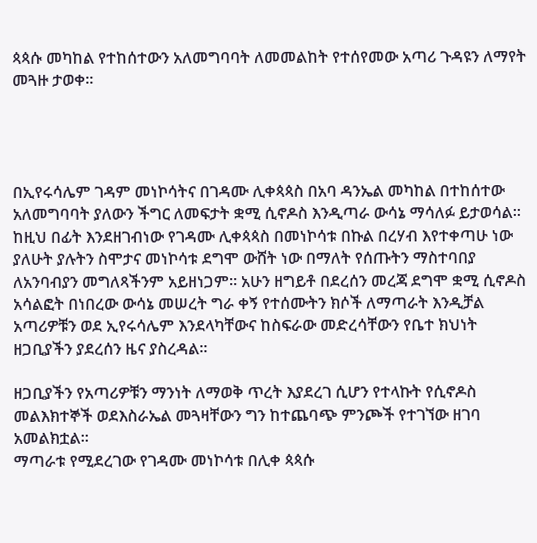ጳጳሱ መካከል የተከሰተውን አለመግባባት ለመመልከት የተሰየመው አጣሪ ጉዳዩን ለማየት መጓዙ ታወቀ።




በኢየሩሳሌም ገዳም መነኮሳትና በገዳሙ ሊቀጳጳስ በአባ ዳንኤል መካከል በተከሰተው አለመግባባት ያለውን ችግር ለመፍታት ቋሚ ሲኖዶስ እንዲጣራ ውሳኔ ማሳለፉ ይታወሳል። ከዚህ በፊት እንደዘገብነው የገዳሙ ሊቀጳጳስ በመነኮሳቱ በኩል በረሃብ እየተቀጣሁ ነው ያለሁት ያሉትን ስሞታና መነኮሳቱ ደግሞ ውሸት ነው በማለት የሰጡትን ማስተባበያ ለአንባብያን መግለጻችንም አይዘነጋም። አሁን ዘግይቶ በደረሰን መረጃ ደግሞ ቋሚ ሲኖዶስ አሳልፎት በነበረው ውሳኔ መሠረት ግራ ቀኝ የተሰሙትን ክሶች ለማጣራት እንዲቻል አጣሪዎቹን ወደ ኢየሩሳሌም እንደላካቸውና ከስፍራው መድረሳቸውን የቤተ ክህነት ዘጋቢያችን ያደረሰን ዜና ያስረዳል።

ዘጋቢያችን የአጣሪዎቹን ማንነት ለማወቅ ጥረት እያደረገ ሲሆን የተላኩት የሲኖዶስ መልእክተኞች ወደእስራኤል መጓዛቸውን ግን ከተጨባጭ ምንጮች የተገኘው ዘገባ አመልክቷል።
ማጣራቱ የሚደረገው የገዳሙ መነኮሳቱ በሊቀ ጳጳሱ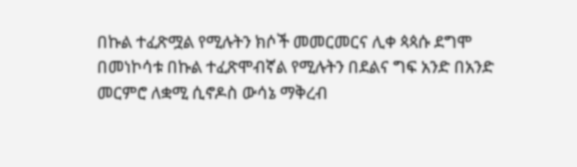በኩል ተፈጽሟል የሚሉትን ክሶች መመርመርና ሊቀ ጳጳሱ ደግሞ በመነኮሳቱ በኩል ተፈጽሞብኛል የሚሉትን በደልና ግፍ አንድ በአንድ መርምሮ ለቋሚ ሲኖዶስ ውሳኔ ማቅረብ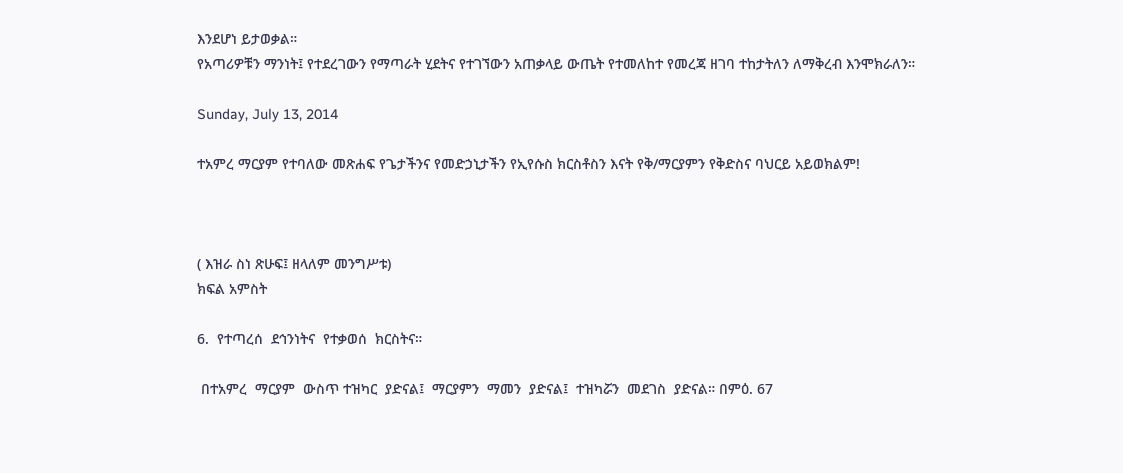እንደሆነ ይታወቃል።
የአጣሪዎቹን ማንነት፤ የተደረገውን የማጣራት ሂደትና የተገኘውን አጠቃላይ ውጤት የተመለከተ የመረጃ ዘገባ ተከታትለን ለማቅረብ እንሞክራለን።

Sunday, July 13, 2014

ተአምረ ማርያም የተባለው መጽሐፍ የጌታችንና የመድኃኒታችን የኢየሱስ ክርስቶስን እናት የቅ/ማርያምን የቅድስና ባህርይ አይወክልም!



( እዝራ ስነ ጽሁፍ፤ ዘላለም መንግሥቱ)
ክፍል አምስት

6.  የተጣረሰ  ደኅንነትና  የተቃወሰ  ክርስትና።

 በተአምረ  ማርያም  ውስጥ ተዝካር  ያድናል፤  ማርያምን  ማመን  ያድናል፤  ተዝካሯን  መደገስ  ያድናል። በምዕ. 67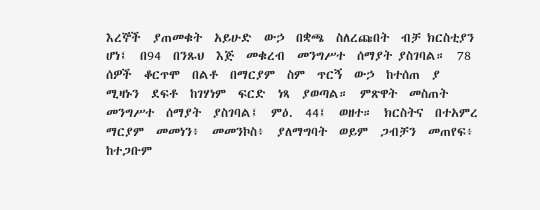እረኞች  ያጠመቁት  አይሁድ  ውኃ  በቋጫ  ስለረጩበት  ብቻ ክርስቲያን  ሆነ፤  በ94  በንጹህ  እጅ  መቁረብ  መንግሥተ  ሰማያት ያስገባል።  78  ሰዎች  ቆርጥሞ  በልቶ  በማርያም  ስም  ጥርኝ  ውኃ  ከተሰጠ  ያ  ሚዛኑን  ደፍቶ  ከገሃነም  ፍርድ  ነጻ  ያወጣል።  ምጽዋት  መስጠት መንግሥተ  ሰማያት  ያስገባል፤  ምዕ.  44፤  ወዘተ።  ክርስትና  በተአምረ ማርያም  መመነን፥  መመንኮስ፥  ያለማግባት  ወይም  ጋብቻን  መጠየፍ፥ ከተጋቡም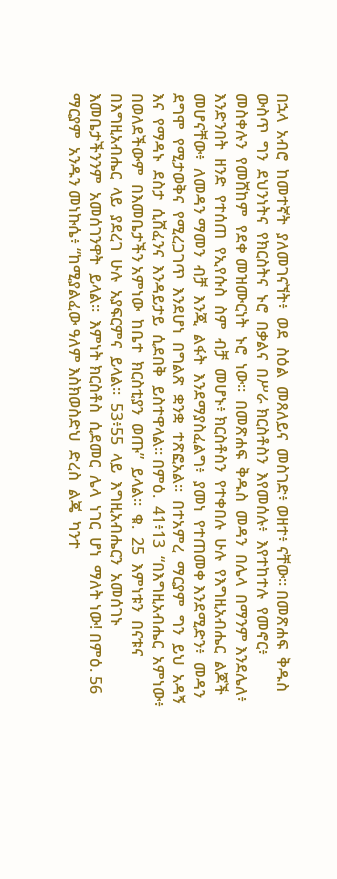በኋላ  አብሮ  ከመተኛት  ያለመገናኘት፥  ወደ  ስዕል  መጸለይና  መስገድ፥ ወዘተ፥ ናቸው። በመጽሐፍ  ቅዱስ  ውስጥ  ግን  ደህንነትና  የክርስትና  ኑሮ  በቃልና  በሥራ ክርስቶስን  እየመሰሉ፥  እየተከተሉ  የመኖር፥  መስቀሉን  የመሸከም  የደቀ መዝሙርነት  ኑሮ  ነው።  በመጽሐፍ  ቅዱስ  መዳን  በሌላ  በማንም እንደሌለ፥  እንድንበት  ዘንድ  የተሰጠ  የኢየሱስ  ስም  ብቻ  መሆኑ፥ ክርስቶስን  የተቀበሉ  ሁሉ  የእግዚአብሔር  ልጆች  መሆናቸው፥  ለመዳን ማመን  ብቻ  እንጂ  ልፋት  እንደማያስፈልግ፥  ያመነ  የተጠመቀ እንደሚድን፥  መዳን  ደግሞ  የሚታወቅና  የሚረጋገጥ  እንደሆነ  በግልጽ  ቋንቋ  ተጽፎአል።  በተአምረ  ማርያም  ግን  ይህ  አዳኝ  እና  የማዳኑ  ደስታ  ሲሸፈንና  እንዳይታይ  ሲደበቅ  ይስተዋላል። በምዕ.  41፥13  “በእግዚአብሔር  አምነው፥  በወለደችውም  በእመቤታችን አምነው  ከቤተ  ክርስቲያን  ወጡ”  ይላል።  ቁ.  25  እምነቱን  በናቱና  በእግዚአብሔር  ላይ  ያደረገ  ሁሉ  አያፍርምና  ይላል።  53፥55  ላይ  እግዚአብሔርን  አመሰገኑ  እመቤታችንንም  አመሰገንዋት  ይላል።  እምነት ክርስቶስ  ሲደመር  ሌላ  ነገር  ሆነ  ማለት ነው! በምዕ. 56  ማርያም  አንዱን መነኩሴ፥ “ከሚያልፈው ዓለም እስክወስድህ  ድረስ  ልጄ  ካንተ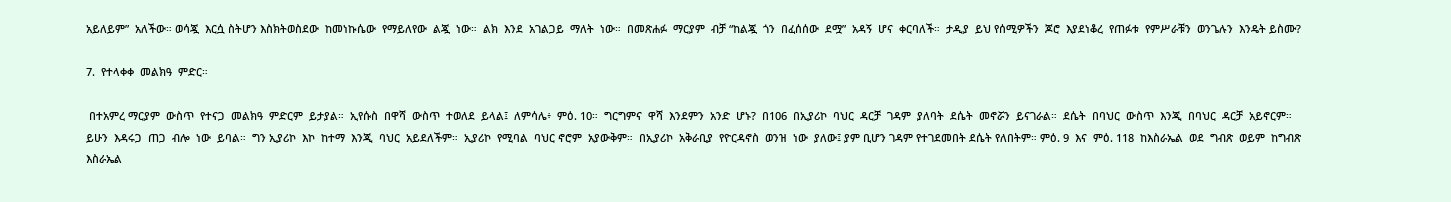አይለይም”  አለችው። ወሳጇ  እርሷ ስትሆን እስክትወስደው  ከመነኩሴው  የማይለየው  ልጇ  ነው።  ልክ  እንደ  አገልጋይ  ማለት  ነው።  በመጽሐፉ  ማርያም  ብቻ “ከልጇ  ጎን  በፈሰሰው  ደሟ”  አዳኝ  ሆና  ቀርባለች።  ታዲያ  ይህ የሰሚዎችን  ጆሮ  እያደነቆረ  የጠፉቱ  የምሥራቹን  ወንጌሉን  እንዴት ይስሙ?

7.  የተላቀቀ  መልክዓ  ምድር።

 በተአምረ ማርያም  ውስጥ  የተናጋ  መልክዓ  ምድርም  ይታያል።  ኢየሱስ  በዋሻ  ውስጥ  ተወለደ  ይላል፤  ለምሳሌ፥  ምዕ. 10።  ግርግምና  ዋሻ  እንደምን  አንድ  ሆኑ?  በ106  በኢያሪኮ  ባህር  ዳርቻ  ገዳም  ያለባት  ደሴት  መኖሯን  ይናገራል።  ደሴት  በባህር  ውስጥ  እንጂ  በባህር  ዳርቻ  አይኖርም።  ይሁን  እዳሩጋ  ጠጋ  ብሎ  ነው  ይባል።  ግን ኢያሪኮ  እኮ  ከተማ  እንጂ  ባህር  አይደለችም።  ኢያሪኮ  የሚባል  ባህር ኖሮም  አያውቅም።  በኢያሪኮ  አቅራቢያ  የዮርዳኖስ  ወንዝ  ነው  ያለው፤ ያም ቢሆን ገዳም የተገደመበት ደሴት የለበትም። ምዕ. 9  እና  ምዕ. 118  ከእስራኤል  ወደ  ግብጽ  ወይም  ከግብጽ  እስራኤል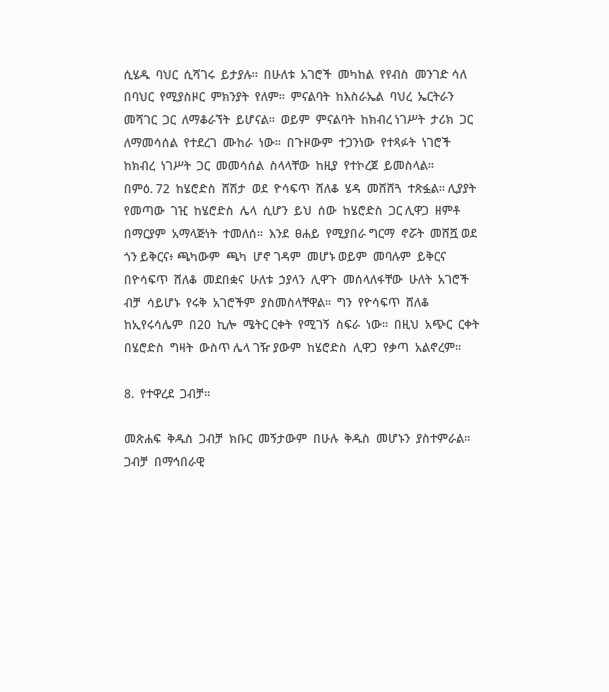ሲሄዱ  ባህር  ሲሻገሩ  ይታያሉ።  በሁለቱ  አገሮች  መካከል  የየብስ  መንገድ ሳለ  በባህር  የሚያስዞር  ምክንያት  የለም።  ምናልባት  ከእስራኤል  ባህረ  ኤርትራን  መሻገር  ጋር  ለማቆራኘት  ይሆናል።  ወይም  ምናልባት  ከክብረ ነገሥት  ታሪክ  ጋር  ለማመሳሰል  የተደረገ  ሙከራ  ነው።  በጉዞውም  ተጋንነው  የተጻፉት  ነገሮች  ከክብረ  ነገሥት  ጋር  መመሳሰል  ስላላቸው  ከዚያ  የተኮረጀ  ይመስላል።
በምዕ. 72  ከሄሮድስ  ሸሽታ  ወደ  ዮሳፍጥ  ሸለቆ  ሄዳ  መሸሸጓ  ተጽፏል። ሊያያት  የመጣው  ገዢ  ከሄሮድስ  ሌላ  ሲሆን  ይህ  ሰው  ከሄሮድስ  ጋር ሊዋጋ  ዘምቶ  በማርያም  አማላጅነት  ተመለሰ።  እንደ  ፀሐይ  የሚያበራ ግርማ  ኖሯት  መሸሿ ወደ  ጎን ይቅርና፥ ጫካውም  ጫካ  ሆኖ ገዳም  መሆኑ ወይም  መባሉም  ይቅርና  በዮሳፍጥ  ሸለቆ  መደበቋና  ሁለቱ  ኃያላን  ሊዋጉ  መሰላለፋቸው  ሁለት  አገሮች  ብቻ  ሳይሆኑ  የሩቅ  አገሮችም  ያስመስላቸዋል።  ግን  የዮሳፍጥ  ሸለቆ  ከኢየሩሳሌም  በ20  ኪሎ  ሜትር ርቀት  የሚገኝ  ስፍራ  ነው።  በዚህ  አጭር  ርቀት  በሄሮድስ  ግዛት  ውስጥ ሌላ ገዥ ያውም  ከሄሮድስ  ሊዋጋ  የቃጣ  አልኖረም።

8.  የተዋረደ  ጋብቻ።

መጽሐፍ  ቅዱስ  ጋብቻ  ክቡር  መኝታውም  በሁሉ  ቅዱስ  መሆኑን  ያስተምራል።  ጋብቻ  በማኅበራዊ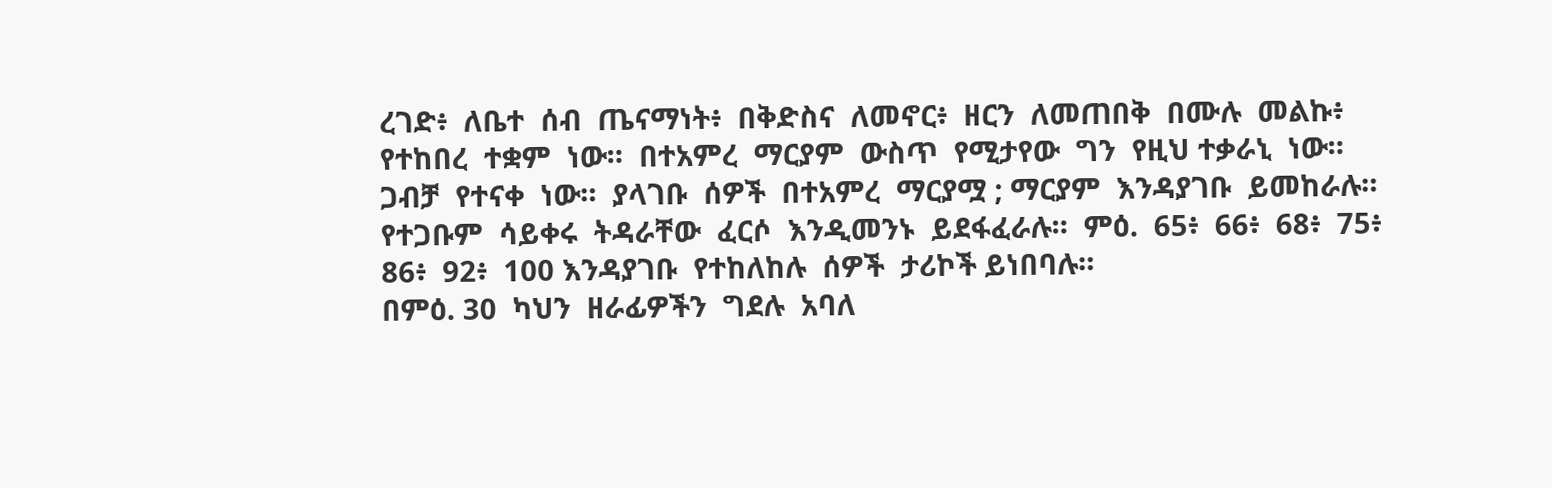ረገድ፥  ለቤተ  ሰብ  ጤናማነት፥  በቅድስና  ለመኖር፥  ዘርን  ለመጠበቅ  በሙሉ  መልኩ፥ የተከበረ  ተቋም  ነው።  በተአምረ  ማርያም  ውስጥ  የሚታየው  ግን  የዚህ ተቃራኒ  ነው።  ጋብቻ  የተናቀ  ነው።  ያላገቡ  ሰዎች  በተአምረ  ማርያሟ ; ማርያም  እንዳያገቡ  ይመከራሉ።  የተጋቡም  ሳይቀሩ  ትዳራቸው  ፈርሶ  እንዲመንኑ  ይደፋፈራሉ።  ምዕ.  65፥  66፥  68፥  75፥  86፥  92፥  100 እንዳያገቡ  የተከለከሉ  ሰዎች  ታሪኮች ይነበባሉ።
በምዕ. 30  ካህን  ዘራፊዎችን  ግደሉ  አባለ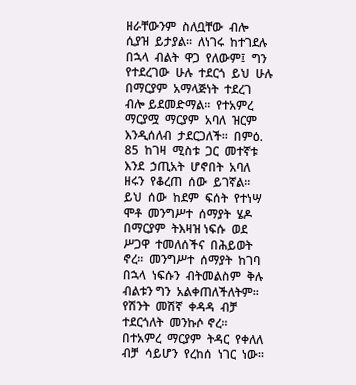ዘራቸውንም  ስለቧቸው  ብሎ  ሲያዝ  ይታያል።  ለነገሩ  ከተገደሉ  በኋላ  ብልት  ዋጋ  የለውም፤  ግን የተደረገው  ሁሉ  ተደርጎ  ይህ  ሁሉ  በማርያም  አማላጅነት  ተደረገ  ብሎ ይደመድማል።  የተአምረ  ማርያሟ  ማርያም  አባለ  ዝርም  እንዲሰለብ  ታደርጋለች።  በምዕ. 85  ከገዛ  ሚስቱ  ጋር  መተኛቱ  እንደ  ኃጢአት  ሆኖበት  አባለ  ዘሩን  የቆረጠ  ሰው  ይገኛል።  ይህ  ሰው  ከደም  ፍሰት  የተነሣ  ሞቶ  መንግሥተ  ሰማያት  ሄዶ  በማርያም  ትእዛዝ ነፍሱ  ወደ  ሥጋዋ  ተመለሰችና  በሕይወት ኖረ።  መንግሥተ  ሰማያት  ከገባ  በኋላ  ነፍሱን  ብትመልስም  ቅሉ  ብልቱን ግን  አልቀጠለችለትም።  የሽንት  መሽኛ  ቀዳዳ  ብቻ  ተደርጎለት  መንኩሶ ኖረ።  በተአምረ  ማርያም  ትዳር  የቀለለ  ብቻ  ሳይሆን  የረከሰ  ነገር  ነው።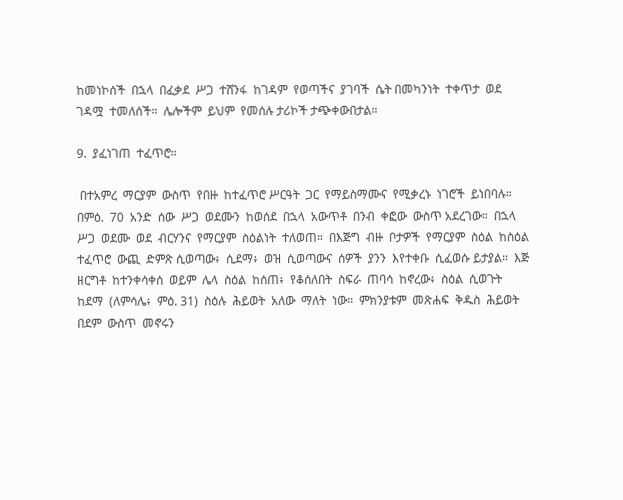ከመነኮሰች  በኋላ  በፈቃደ  ሥጋ  ተሸንፋ  ከገዳም  የወጣችና  ያገባች  ሴት በመካንነት  ተቀጥታ  ወደ  ገዳሟ  ተመለሰች።  ሌሎችም  ይህም  የመሰሉ ታሪኮች ታጭቀውበታል።

9.  ያፈነገጠ  ተፈጥሮ።

 በተአምረ  ማርያም  ውስጥ  የበዙ  ከተፈጥሮ ሥርዓት  ጋር  የማይስማሙና  የሚቃረኑ  ነገሮች  ይነበባሉ።  በምዕ.  70  አንድ  ሰው  ሥጋ  ወደሙን  ከወሰደ  በኋላ  አውጥቶ  በንብ  ቀፎው  ውስጥ አደረገው።  በኋላ  ሥጋ  ወደሙ  ወደ  ብርሃንና  የማርያም  ስዕልነት  ተለወጠ።  በእጅግ  ብዙ  ቦታዎች  የማርያም  ስዕል  ከስዕል  ተፈጥሮ  ውጪ  ድምጽ ሲወጣው፥  ሲደማ፥  ወዝ  ሲወጣውና  ሰዎች  ያንን  እየተቀቡ  ሲፈወሱ ይታያል።  እጅ  ዘርግቶ  ከተንቀሳቀሰ  ወይም  ሌላ  ስዕል  ከሰጠ፥  የቆሰለበት  ስፍራ  ጠባሳ  ከኖረው፥  ስዕል  ሲወጉት  ከደማ  (ለምሳሌ፥  ምዕ. 31)  ስዕሉ  ሕይወት  አለው  ማለት  ነው።  ምክንያቱም  መጽሐፍ  ቅዱስ  ሕይወት በደም  ውስጥ  መኖሩን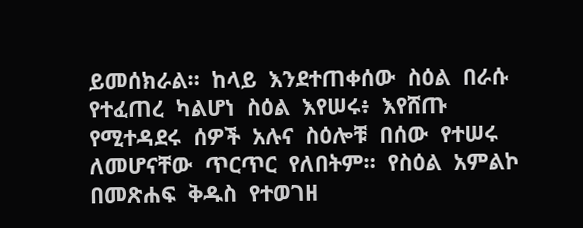ይመሰክራል።  ከላይ  እንደተጠቀሰው  ስዕል  በራሱ  የተፈጠረ  ካልሆነ  ስዕል  እየሠሩ፥  እየሸጡ  የሚተዳደሩ  ሰዎች  አሉና  ስዕሎቹ  በሰው  የተሠሩ  ለመሆናቸው  ጥርጥር  የለበትም።  የስዕል  አምልኮ  በመጽሐፍ  ቅዱስ  የተወገዘ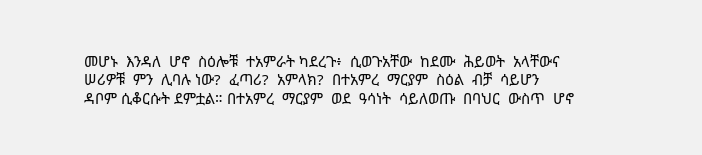መሆኑ  እንዳለ  ሆኖ  ስዕሎቹ  ተአምራት ካደረጉ፥  ሲወጉአቸው  ከደሙ  ሕይወት  አላቸውና  ሠሪዎቹ  ምን  ሊባሉ ነው?  ፈጣሪ?  አምላክ?  በተአምረ  ማርያም  ስዕል  ብቻ  ሳይሆን  ዳቦም ሲቆርሱት ደምቷል። በተአምረ  ማርያም  ወደ  ዓሳነት  ሳይለወጡ  በባህር  ውስጥ  ሆኖ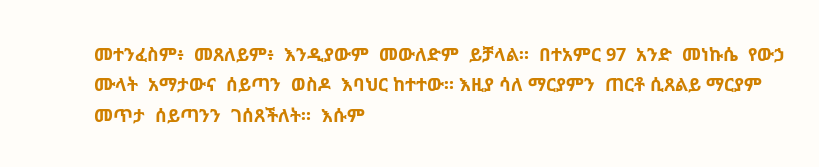መተንፈስም፥  መጸለይም፥  እንዲያውም  መውለድም  ይቻላል።  በተአምር 97  አንድ  መነኩሴ  የውኃ  ሙላት  አማታውና  ሰይጣን  ወስዶ  እባህር ከተተው። እዚያ ሳለ ማርያምን  ጠርቶ ሲጸልይ ማርያም  መጥታ  ሰይጣንን  ገሰጸችለት።  እሱም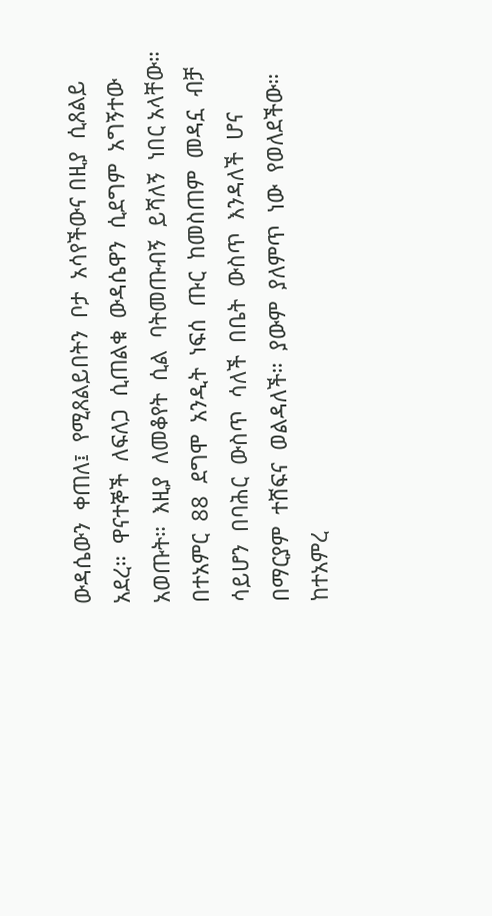ውዳሴውን  ቀጠለ፤  የሚጸልይበትን  ቦታ  አሳየችውና በዚያ  ሲጸልይ  አደረ።  ዋናተኞች  ለፍለጋ  ሲጠልቁ  ውዳሴዋን  ሲደግም  አግኝተው  አወጡት።  እዚያ  ለመቆየት  ሲል  ባትመጡብኝ  ይሻለኝ  ነበር አላቸው።  በተአምር  88  ደግሞ  አንዲት  ነፍሰ  ጡር  ከመስጠም  መዳኗ  ብቻ ሳይሆን  በባሕር  ውስጥ  ሳለች  በቤት  ውስጥ  እንዳለች  ሆና  በማርያም  ተሸፍና  ወልዳለች።  ያውም  ያለምጥ  ነው  የወለደችው።  ከተአምረ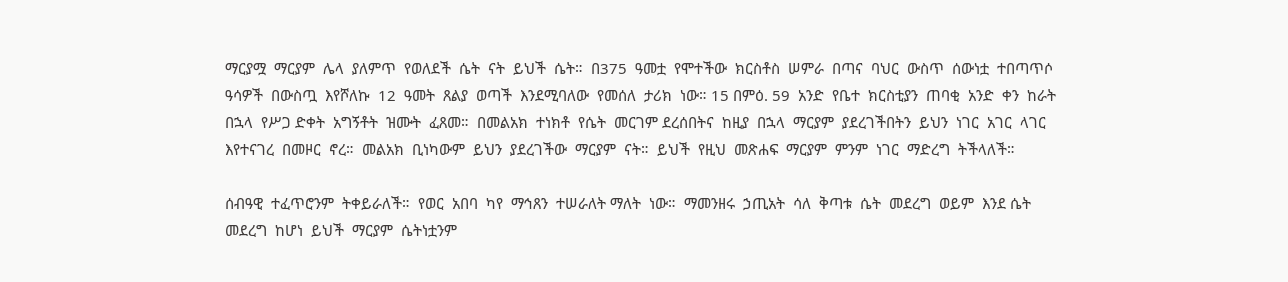ማርያሟ  ማርያም  ሌላ  ያለምጥ  የወለደች  ሴት  ናት  ይህች  ሴት።  በ375  ዓመቷ  የሞተችው  ክርስቶስ  ሠምራ  በጣና  ባህር  ውስጥ  ሰውነቷ  ተበጣጥሶ  ዓሳዎች  በውስጧ  እየሾለኩ  12  ዓመት  ጸልያ  ወጣች  እንደሚባለው  የመሰለ  ታሪክ  ነው። 15 በምዕ. 59  አንድ  የቤተ  ክርስቲያን  ጠባቂ  አንድ  ቀን  ከራት  በኋላ  የሥጋ ድቀት  አግኝቶት  ዝሙት  ፈጸመ።  በመልአክ  ተነክቶ  የሴት  መርገም ደረሰበትና  ከዚያ  በኋላ  ማርያም  ያደረገችበትን  ይህን  ነገር  አገር  ላገር  እየተናገረ  በመዞር  ኖረ።  መልአክ  ቢነካውም  ይህን  ያደረገችው  ማርያም  ናት።  ይህች  የዚህ  መጽሐፍ  ማርያም  ምንም  ነገር  ማድረግ  ትችላለች።

ሰብዓዊ  ተፈጥሮንም  ትቀይራለች።  የወር  አበባ  ካየ  ማኅጸን  ተሠራለት ማለት  ነው።  ማመንዘሩ  ኃጢአት  ሳለ  ቅጣቱ  ሴት  መደረግ  ወይም  እንደ ሴት  መደረግ  ከሆነ  ይህች  ማርያም  ሴትነቷንም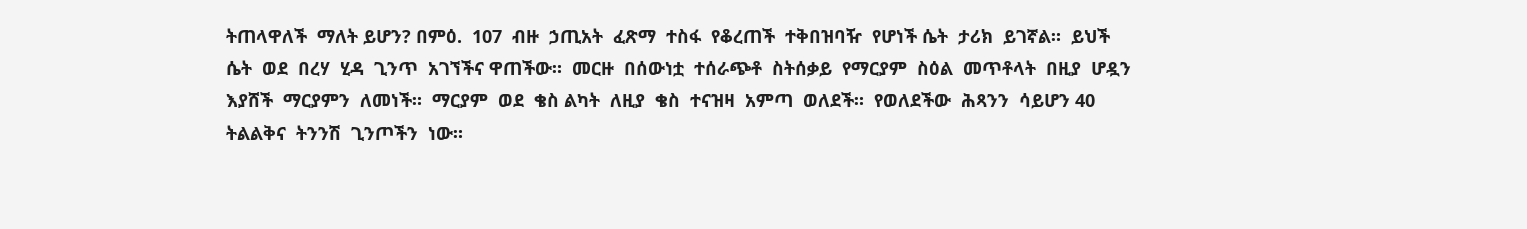ትጠላዋለች  ማለት ይሆን? በምዕ.  107  ብዙ  ኃጢአት  ፈጽማ  ተስፋ  የቆረጠች  ተቅበዝባዥ  የሆነች ሴት  ታሪክ  ይገኛል።  ይህች  ሴት  ወደ  በረሃ  ሂዳ  ጊንጥ  አገኘችና ዋጠችው።  መርዙ  በሰውነቷ  ተሰራጭቶ  ስትሰቃይ  የማርያም  ስዕል  መጥቶላት  በዚያ  ሆዷን  እያሸች  ማርያምን  ለመነች።  ማርያም  ወደ  ቄስ ልካት  ለዚያ  ቄስ  ተናዝዛ  አምጣ  ወለደች።  የወለደችው  ሕጻንን  ሳይሆን 40  ትልልቅና  ትንንሽ  ጊንጦችን  ነው።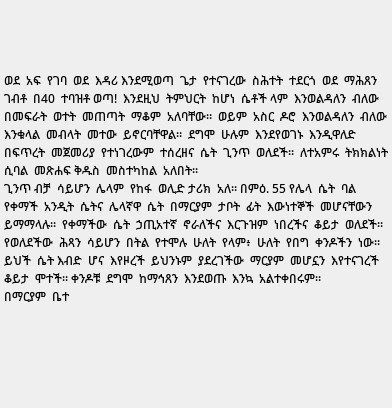ወደ  አፍ  የገባ  ወደ  እዳሪ እንደሚወጣ  ጌታ  የተናገረው  ስሕተት  ተደርጎ  ወደ  ማሕጸን  ገብቶ  በ40  ተባዝቶ ወጣ!  እንደዚህ  ትምህርት  ከሆነ  ሴቶች ላም  እንወልዳለን  ብለው  በመፍራት  ወተት  መጠጣት  ማቆም  አለባቸው።  ወይም  አስር  ዶሮ  እንወልዳለን  ብለው  እንቁላል  መብላት  መተው  ይኖርባቸዋል።  ደግሞ  ሁሉም  እንደየወገኑ  እንዲዋለድ  በፍጥረት  መጀመሪያ  የተነገረውም  ተሰረዘና  ሴት  ጊንጥ  ወለደች።  ለተአምሩ  ትክክልነት  ሲባል  መጽሐፍ ቅዱስ  መስተካከል  አለበት።
ጊንጥ ብቻ  ሳይሆን  ሌላም  የከፋ  ወሊድ ታሪክ  አለ። በምዕ. 55 የሌላ  ሴት  ባል  የቀማች  አንዲት  ሴትና  ሌላኛዋ  ሴት  በማርያም  ታቦት  ፊት  እውነተኞች  መሆናቸውን  ይማማላሉ።  የቀማችው  ሴት  ኃጢአተኛ  ኖራለችና  እርጉዝም  ነበረችና  ቆይታ  ወለደች። የወለደችው  ሕጻን  ሳይሆን  በትል  የተሞሉ  ሁለት  የላም፥  ሁለት  የበግ  ቀንዶችን  ነው።  ይህች  ሴት እብድ  ሆና  እየዞረች  ይህንኑም  ያደረገችው  ማርያም  መሆኗን  እየተናገረች  ቆይታ  ሞተች። ቀንዶቹ  ደግሞ  ከማኅጸን  እንደወጡ  እንኳ  አልተቀበሩም።
በማርያም  ቤተ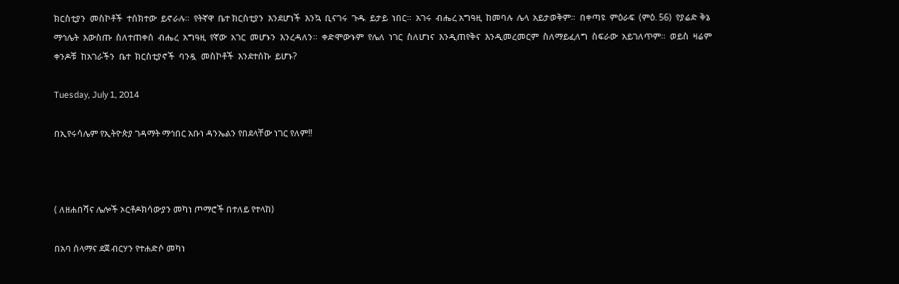ክርስቲያን  መስኮቶች  ተሰክተው  ይኖራሉ።  የትኛዋ  ቤተ ክርስቲያን  እንደሆነች  እንኳ  ቢናገሩ  ጉዱ  ይታይ  ነበር።  አገሩ  ብሔረ አግዓዚ  ከመባሉ  ሌላ  አይታወቅም።  በቀጣዩ  ምዕራፍ  (ምዕ. 56)  የያሬድ ቅኔ  ማኅሌት  እውስጡ  ስለተጠቀሰ  ብሔረ  አግዓዚ  የኛው  አገር  መሆኑን  እንረዳለን።  ቀድሞውኑም  የሌለ  ነገር  ስለሆነና  እንዲጠየቅና  እንዲመረመርም  ስለማይፈለግ  ስፍራው  አይገለጥም።  ወይስ  ዛሬም  ቀንዶቹ  ከአገራችን  ቤተ  ክርስቲያኖች  ባንዷ  መስኮቶች  እንደተሰኩ  ይሆኑ?

Tuesday, July 1, 2014

በኢየሩሳሌም የኢትዮጵያ ገዳማት ማኅበር አቡነ ዳንኤልን የበደላቸው ነገር የለም!!



( ለዘሐበሻና ሌሎች ኦርቶዶክሳውያን መካነ ጦማሮች በተለይ የተላከ)

በአባ ሰላማና ደጀ ብርሃን የተሐድሶ መካነ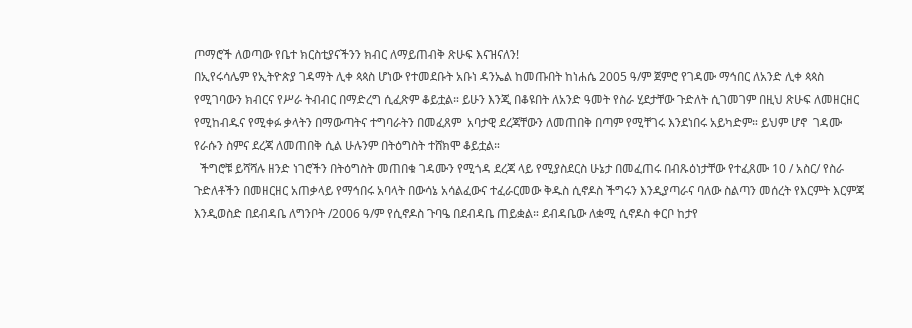ጦማሮች ለወጣው የቤተ ክርስቲያናችንን ክብር ለማይጠብቅ ጽሁፍ እናዝናለን!
በኢየሩሳሌም የኢትዮጵያ ገዳማት ሊቀ ጳጳስ ሆነው የተመደቡት አቡነ ዳንኤል ከመጡበት ከነሐሴ 2005 ዓ/ም ጀምሮ የገዳሙ ማኅበር ለአንድ ሊቀ ጳጳስ የሚገባውን ክብርና የሥራ ትብብር በማድረግ ሲፈጽም ቆይቷል። ይሁን እንጂ በቆዩበት ለአንድ ዓመት የስራ ሂደታቸው ጉድለት ሲገመገም በዚህ ጽሁፍ ለመዘርዘር የሚከብዱና የሚቀፉ ቃላትን በማውጣትና ተግባራትን በመፈጸም  አባታዊ ደረጃቸውን ለመጠበቅ በጣም የሚቸገሩ እንደነበሩ አይካድም። ይህም ሆኖ  ገዳሙ የራሱን ስምና ደረጃ ለመጠበቅ ሲል ሁሉንም በትዕግስት ተሸክሞ ቆይቷል።
  ችግሮቹ ይሻሻሉ ዘንድ ነገሮችን በትዕግስት መጠበቁ ገዳሙን የሚጎዳ ደረጃ ላይ የሚያስደርስ ሁኔታ በመፈጠሩ በብጹዕነታቸው የተፈጸሙ 10 / አስር/ የስራ ጉድለቶችን በመዘርዘር አጠቃላይ የማኅበሩ አባላት በውሳኔ አሳልፈውና ተፈራርመው ቅዱስ ሲኖዶስ ችግሩን እንዲያጣራና ባለው ስልጣን መሰረት የእርምት እርምጃ እንዲወስድ በደብዳቤ ለግንቦት /2006 ዓ/ም የሲኖዶስ ጉባዔ በደብዳቤ ጠይቋል። ደብዳቤው ለቋሚ ሲኖዶስ ቀርቦ ከታየ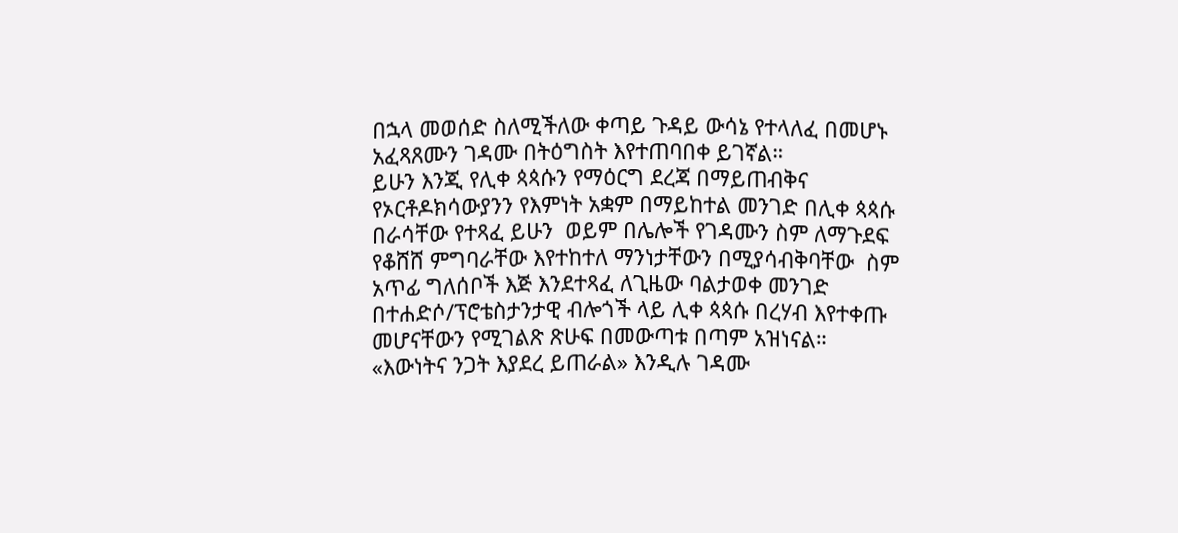በኋላ መወሰድ ስለሚችለው ቀጣይ ጉዳይ ውሳኔ የተላለፈ በመሆኑ አፈጻጸሙን ገዳሙ በትዕግስት እየተጠባበቀ ይገኛል።
ይሁን እንጂ የሊቀ ጳጳሱን የማዕርግ ደረጃ በማይጠብቅና የኦርቶዶክሳውያንን የእምነት አቋም በማይከተል መንገድ በሊቀ ጳጳሱ በራሳቸው የተጻፈ ይሁን  ወይም በሌሎች የገዳሙን ስም ለማጉደፍ የቆሸሸ ምግባራቸው እየተከተለ ማንነታቸውን በሚያሳብቅባቸው  ስም አጥፊ ግለሰቦች እጅ እንደተጻፈ ለጊዜው ባልታወቀ መንገድ በተሐድሶ/ፕሮቴስታንታዊ ብሎጎች ላይ ሊቀ ጳጳሱ በረሃብ እየተቀጡ መሆናቸውን የሚገልጽ ጽሁፍ በመውጣቱ በጣም አዝነናል።
«እውነትና ንጋት እያደረ ይጠራል» እንዲሉ ገዳሙ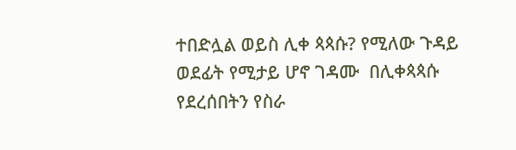ተበድሏል ወይስ ሊቀ ጳጳሱ? የሚለው ጉዳይ ወደፊት የሚታይ ሆኖ ገዳሙ  በሊቀጳጳሱ የደረሰበትን የስራ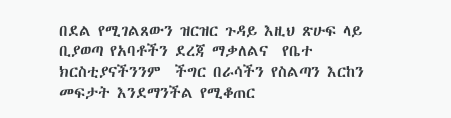በደል የሚገልጸውን ዝርዝር ጉዳይ እዚህ ጽሁፍ ላይ ቢያወጣ የአባቶችን ደረጃ ማቃለልና  የቤተ ክርስቲያናችንንም  ችግር በራሳችን የስልጣን እርከን መፍታት እንደማንችል የሚቆጠር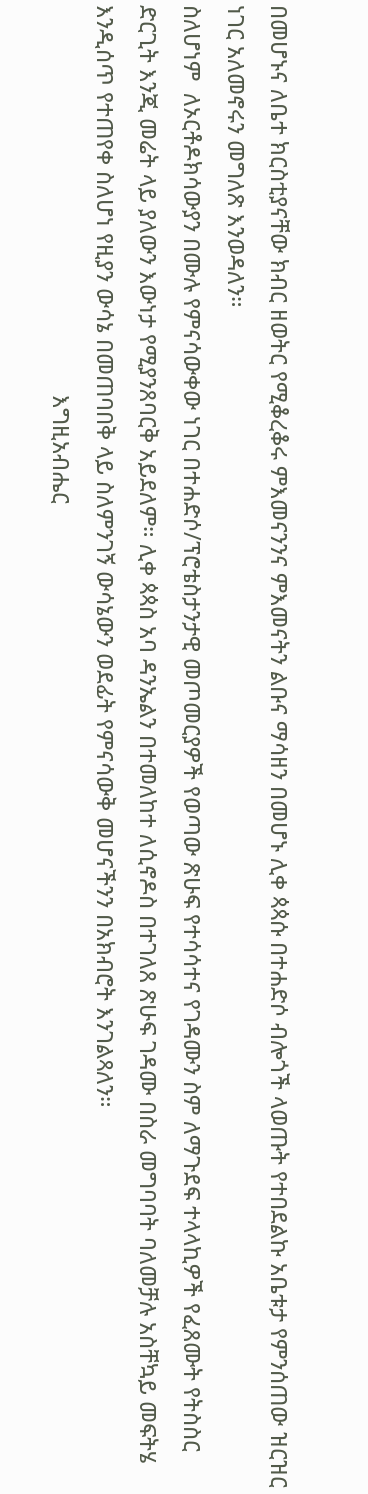በመሆኑና ለቤተ ክርስቲያናቸው ክብር ዘወትር የሚቆረቆሩ ምእመናንንና ምእመናትን ልቡና ማሳዘን በመሆኑ ሊቀ ጳጳሱ በተሐድሶ ብሎጎች ላወጡት የተበደልኩ አቤቱታ የምንሰጠው ዝርዝር ነገር አለመኖሩን መግለጽ እንወዳለን።
ስለሆነም  ለኦርቶዶክሳውያን በሙሉ የምናሳውቀው ነገር በተሐድሶ/ፕሮቴስታንታዊ መጦመርያዎች የወጣው ጽሁፍ የተሳሳተና የገዳሙን ስም ለማጉደፍ ተላላኪዎች የፈጸሙት የትስስር ድርጊት እንጂ መሬት ላይ ያለውን እውነታ የሚያንጸባርቅ አይደለም። ሊቀ ጳጳስ አባ ዳንኤልን በተመለከተ ለሲኖዶስ በተገለጸ ጽሁፍ ገዳሙ በስራ መግባባት ባለመቻሉ አስቸኳይ መፍትሄ እንዲሰጥ የተጠየቀ ስለሆነ የዚያን ውሳኔ በመጠባበቅ ላይ ስለምንገኝ ውሳኔውን ወደፊት የምናሳውቅ መሆናችንን በአክብሮት እንገልጻለን።
                                                                 እግዚአብሔር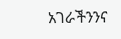አገራችንንና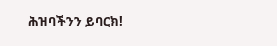ሕዝባችንን ይባርክ!